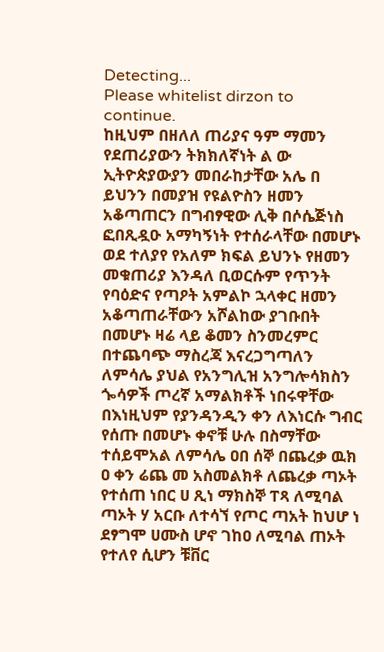Detecting...
Please whitelist dirzon to continue.
ከዚህም በዘለለ ጠሪያና ዓም ማመን የደጠሪያውን ትክክለኛነት ል ው ኢትዮጵያውያን መበራከታቸው አሌ በ ይህንን በመያዝ የዩልዮስን ዘመን አቆጣጠርን በግብፃዊው ሊቅ በሶሴጅነስ ፎበጺዷዑ አማካኝነት የተሰራላቸው በመሆኑ ወደ ተለያየ የአለም ክፍል ይህንኑ የዘመን መቁጠሪያ እንዳለ ቢወርሱም የጥንት የባዕድና የጣዖት አምልኮ ኋላቀር ዘመን አቆጣጠራቸውን አሾልከው ያገቡበት በመሆኑ ዛሬ ላይ ቆመን ስንመረምር በተጨባጭ ማስረጃ እናረጋግጣለን ለምሳሌ ያህል የአንግሊዝ አንግሎሳክስን ጐሳዎች ጦረኛ አማልክቶች ነበሩዋቸው በእነዚህም የያንዳንዲን ቀን ለእነርሱ ግብር የሰጡ በመሆኑ ቀኖቹ ሁሉ በስማቸው ተሰይሞአል ለምሳሌ ዐበ ሰኞ በጨረቃ ዉክ ዐ ቀን ሬጨ መ አስመልክቶ ለጨረቃ ጣኦት የተሰጠ ነበር ሀ ጺነ ማክስኞ ፐጻ ለሚባል ጣኦት ሃ አርቡ ለተሳኘ የጦር ጣአት ከህሆ ነ ደፃግሞ ሀሙስ ሆኖ ገከዐ ለሚባል ጠኦት የተለየ ሲሆን ቹቨር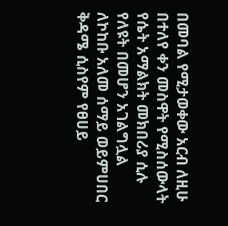በመባል የሚታወቀው አርብ ለዚሁ በተለየ ቀን መስዋት የሚስሰውላት የሴት አማልክት መክበሪያ ሲሉ የለዩት በመሆን አገልግሏል ለኮከቡ አለመ ሰማይ ወይምሀበር ቅዳሜ ሲስየም የፀሀይ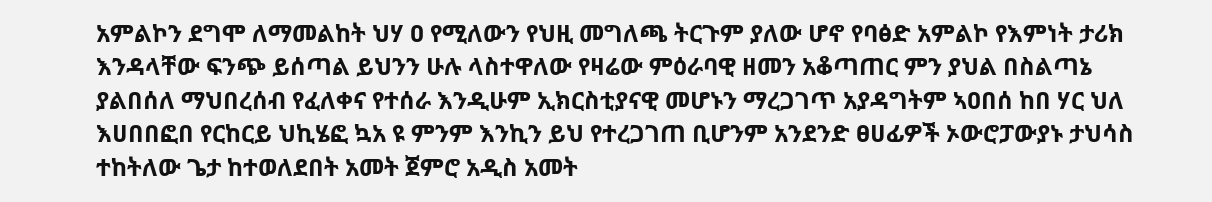አምልኮን ደግሞ ለማመልከት ህሃ ዐ የሚለውን የህዚ መግለጫ ትርጉም ያለው ሆኖ የባፅድ አምልኮ የእምነት ታሪክ እንዳላቸው ፍንጭ ይሰጣል ይህንን ሁሉ ላስተዋለው የዛሬው ምዕራባዊ ዘመን አቆጣጠር ምን ያህል በስልጣኔ ያልበሰለ ማህበረሰብ የፈለቀና የተሰራ እንዲሁም ኢክርስቲያናዊ መሆኑን ማረጋገጥ አያዳግትም ኣዐበሰ ከበ ሃር ህለ እሀበበፎበ የርከርይ ህኪሄፎ ኳአ ዩ ምንም እንኪን ይህ የተረጋገጠ ቢሆንም አንደንድ ፀሀፊዎች ኦውሮፓውያኑ ታህሳስ ተከትለው ጌታ ከተወለደበት አመት ጀምሮ አዲስ አመት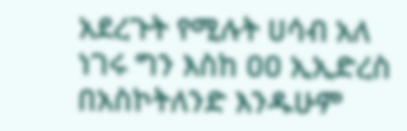አደረጉት የሚሉት ሀሳብ አለ ነገሩ ግን እስከ ዐዐ ኢኢድረስ በአስኮትለንድ እንዱሁም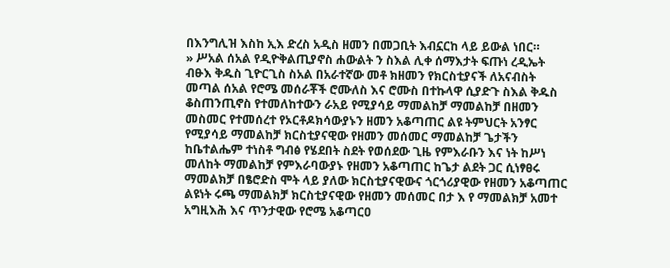በእንግሊዝ እስከ ኢእ ድረስ አዲስ ዘመን በመጋቢት እብኗርከ ላይ ይውል ነበር።
» ሥአል ሰአል የዲዮቅልጢያኖስ ሐውልት ን ስእል ሊቀ ሰማእታት ፍጡነ ረዲኤት ብፁእ ቅዱስ ጊዮርጊስ ስአል በአራተኛው መቶ ክዘመን የክርስቲያናች ለአናብስት መጣል ሰአል የሮሜ መሰራቾች ሮሙለስ እና ሮሙስ በተኩላዋ ሲያድጉ ስእል ቅዱስ ቆስጠንጢኖስ የተመለከተውን ራአይ የሚያሳይ ማመልከቻ ማመልከቻ በዘመን መስመር የተመሰረተ የኦርቶዶክሳውያኑን ዘመን አቆጣጠር ልዩ ትምህርት አንፃር የሚያሳይ ማመልከቻ ክርስቲያናዊው የዘመን መሰመር ማመልከቻ ጌታችን ከቤተልሔም ተነስቶ ግብፅ የሄደበት ስደት የወሰደው ጊዜ የምእራቡን እና ነት ከሥነ መለከት ማመልከቻ የምእራባውያኑ የዘመን አቆጣጠር ከጌታ ልደት ጋር ሲነፃፀሩ ማመልክቻ በፄሮድስ ሞት ላይ ያለው ክርስቲያናዊውና ጎርጎሪያዊው የዘመን አቆጣጠር ልዩነት ሩጫ ማመልክቻ ክርስቲያናዊው የዘመን መሰመር በታ እ የ ማመልክቻ አመተ አግዚእሕ እና ጥንታዊው የሮሜ አቆጣርዐ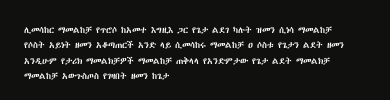ሊመሳከር ማመልከቻ የጥሮሶ ከአመተ እግዚእ ጋር የጌታ ልደገ ካሉት ዝመን ሲነሳ ማመልከቻ የሶስት አይነት ዘመን አቆጣጠርች አንድ ላይ ሲመሳከሩ ማመልከቻ ዐ ሶስቱ የጌታን ልደት ዘመን አንዲሁም የታሪክ ማመልክቻዎች ማመልከቻ ጠቅላላ የአንድምታው የጌታ ልደት ማመልክቻ ማመልከቻ አውጉስጦስ የገዛበት ዘመን ከጌታ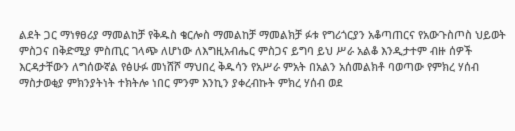ልደት ጋር ማነፃፀሪያ ማመልከቻ የቅዱስ ቄርሎስ ማመልከቻ ማመልክቻ ፉቱ የግሪጎርያን አቆጣጠርና የአውጉስጦስ ህይወት ምስጋና በቅድሚያ ምስጢር ገላጭ ለሆነው ለእግዚአብሔር ምስጋና ይግባ ይህ ሥራ አልቆ እንዲታተም ብዙ ሰዎች እርዳታቸውን ለግሰውኛል የፅሁፉ መነሸሾ ማህበረ ቅዱሳን የአሥራ ምአት በአልን አሰመልክቶ ባወጣው የምክረ ሃሰብ ማስታወቂያ ምክንያትነት ተክትሎ ነበር ምንም እንኪን ያቀረብኩት ምክረ ሃሰብ ወደ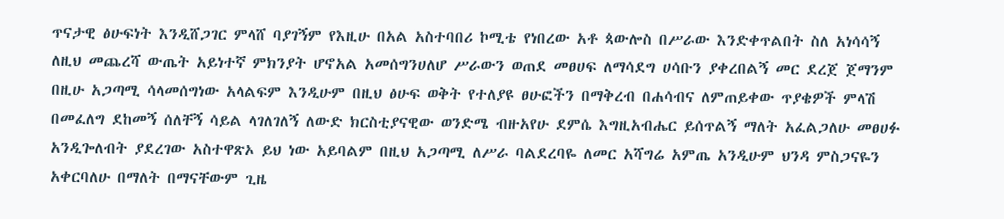ጥናታዊ ፅሁፍነት እንዲሸጋገር ምላሸ ባያገኝም የእዚሁ በአል አስተባበሪ ኮሚቴ የነበረው አቶ ጳውሎስ በሥራው እንድቀጥልበት ስለ አነሳሳኝ ለዚህ መጨረሻ ውጤት አይነተኛ ምክንያት ሆኖአል አመሰግንሀለሆ ሥራውን ወጠደ መፀሀፍ ለማሳደግ ሀሳቡን ያቀረበልኝ መር ደረጀ ጀማንም በዚሁ አጋጣሚ ሳላመሰግነው አላልፍም እንዲሁም በዚህ ፅሁፍ ወቅት የተለያዩ ፀሁፎችን በማቅረብ በሐሳብና ለምጠይቀው ጥያቄዎች ምላሽ በመፈለግ ደከመኝ ሰለቸኝ ሳይል ላገለገለኝ ለውድ ክርስቲያናዊው ወንድሜ ብዙአየሁ ደምሴ እግዚአብሔር ይሰጥልኝ ማለት አፈልጋለሁ መፀሀፉ አንዲጐለብት ያደረገው አስተዋጽኦ ይህ ነው አይባልም በዚህ አጋጣሚ ለሥራ ባልደረባዬ ለመር አሻግሬ አምጤ አንዲሁም ህንዳ ምስጋናዬን አቀርባለሁ በማለት በማናቸውም ጊዜ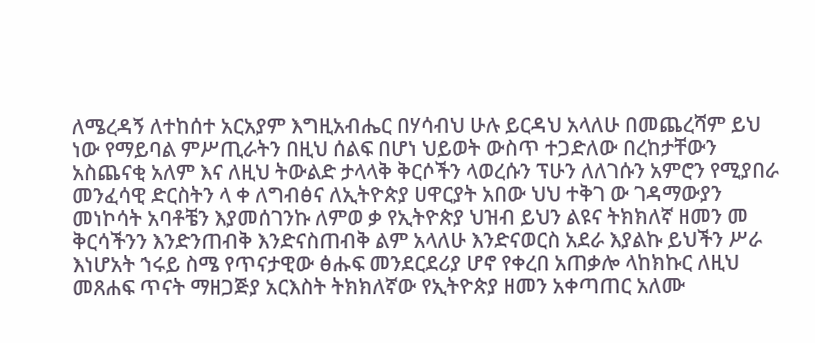ለሜረዳኝ ለተከሰተ አርአያም እግዚአብሔር በሃሳብህ ሁሉ ይርዳህ አላለሁ በመጨረሻም ይህ ነው የማይባል ምሥጢራትን በዚህ ሰልፍ በሆነ ህይወት ውስጥ ተጋድለው በረከታቸውን አስጨናቂ አለም እና ለዚህ ትውልድ ታላላቅ ቅርሶችን ላወረሱን ፕሁን ለለገሱን አምሮን የሚያበራ መንፈሳዊ ድርስትን ላ ቀ ለግብፅና ለኢትዮጵያ ሀዋርያት አበው ህህ ተቅገ ው ገዳማውያን መነኮሳት አባቶቼን እያመሰገንኩ ለምወ ቃ የኢትዮጵያ ህዝብ ይህን ልዩና ትክክለኛ ዘመን መ ቅርሳችንን እንድንጠብቅ እንድናስጠብቅ ልም አላለሁ እንድናወርስ አደራ እያልኩ ይህችን ሥራ እነሆአት ኀሩይ ስሜ የጥናታዊው ፅሑፍ መንደርደሪያ ሆኖ የቀረበ አጠቃሎ ላከክኩር ለዚህ መጸሐፍ ጥናት ማዘጋጅያ አርእስት ትክክለኛው የኢትዮጵያ ዘመን አቀጣጠር አለሙ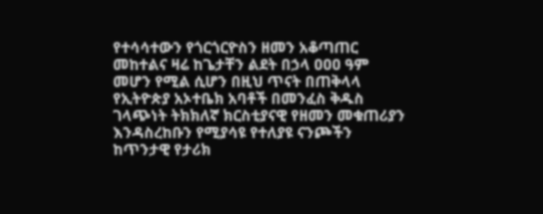የተሳሳተውን የጎርጎርዮስን ዘመን አቆጣጠር መከተልና ዛሬ ከጌታቸን ልደት በኃላ ዐዐዐ ዓም መሆን የሚል ሲሆን በዚህ ጥናት በጠቅላላ የኢትዮጵያ አኦተቤክ አባቶች በመንፈስ ቅዱስ ገላጭነት ትክክለኛ ክርስቲያናዊ የዘመን መቁጠሪያን እንዳስረከቡን የሚያሳዩ የተለያዩ ናንጮችን ከጥንታዊ የታሪክ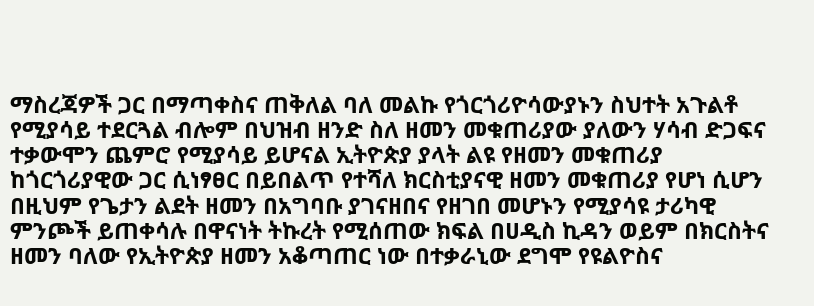ማስረጃዎች ጋር በማጣቀስና ጠቅለል ባለ መልኩ የጎርጎሪዮሳውያኑን ስህተት አጉልቶ የሚያሳይ ተደርጓል ብሎም በህዝብ ዘንድ ስለ ዘመን መቁጠሪያው ያለውን ሃሳብ ድጋፍና ተቃውሞን ጨምሮ የሚያሳይ ይሆናል ኢትዮጵያ ያላት ልዩ የዘመን መቁጠሪያ ከጎርጎሪያዊው ጋር ሲነፃፀር በይበልጥ የተሻለ ክርስቲያናዊ ዘመን መቁጠሪያ የሆነ ሲሆን በዚህም የጌታን ልደት ዘመን በአግባቡ ያገናዘበና የዘገበ መሆኑን የሚያሳዩ ታሪካዊ ምንጮች ይጠቀሳሉ በዋናነት ትኩረት የሚሰጠው ክፍል በሀዲስ ኪዳን ወይም በክርስትና ዘመን ባለው የኢትዮጵያ ዘመን አቆጣጠር ነው በተቃራኒው ደግሞ የዩልዮስና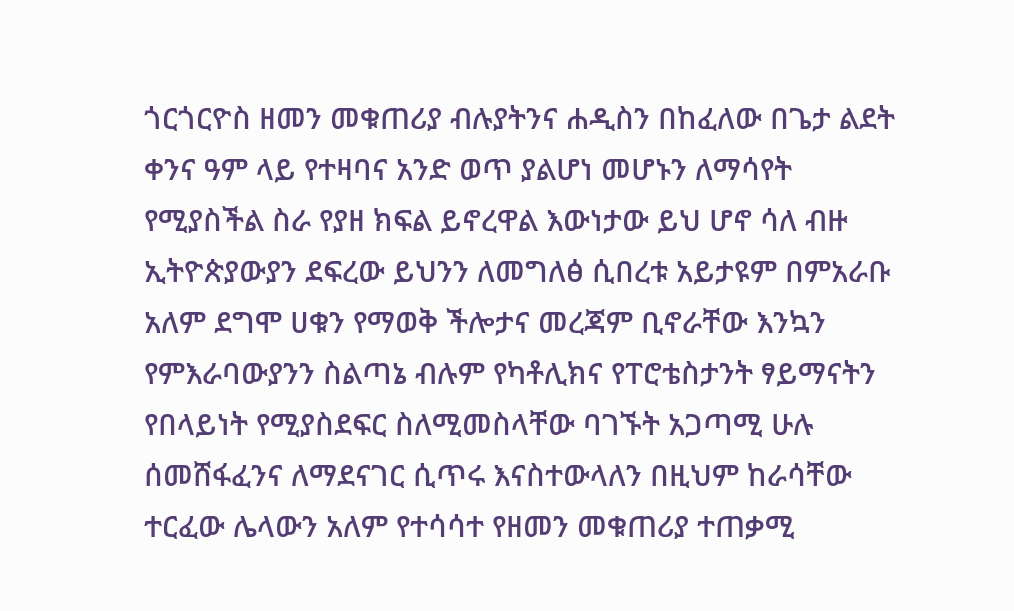ጎርጎርዮስ ዘመን መቁጠሪያ ብሉያትንና ሐዲስን በከፈለው በጌታ ልደት ቀንና ዓም ላይ የተዛባና አንድ ወጥ ያልሆነ መሆኑን ለማሳየት የሚያስችል ስራ የያዘ ክፍል ይኖረዋል እውነታው ይህ ሆኖ ሳለ ብዙ ኢትዮጵያውያን ደፍረው ይህንን ለመግለፅ ሲበረቱ አይታዩም በምአራቡ አለም ደግሞ ሀቁን የማወቅ ችሎታና መረጃም ቢኖራቸው እንኳን የምእራባውያንን ስልጣኔ ብሉም የካቶሊክና የፐሮቴስታንት ፃይማናትን የበላይነት የሚያስደፍር ስለሚመስላቸው ባገኙት አጋጣሚ ሁሉ ሰመሸፋፈንና ለማደናገር ሲጥሩ እናስተውላለን በዚህም ከራሳቸው ተርፈው ሌላውን አለም የተሳሳተ የዘመን መቁጠሪያ ተጠቃሚ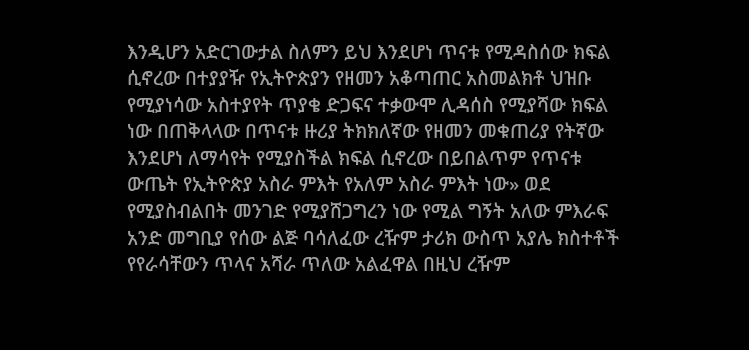እንዲሆን አድርገውታል ስለምን ይህ እንደሆነ ጥናቱ የሚዳስሰው ክፍል ሲኖረው በተያያዥ የኢትዮጵያን የዘመን አቆጣጠር አስመልክቶ ህዝቡ የሚያነሳው አስተያየት ጥያቄ ድጋፍና ተቃውሞ ሊዳሰስ የሚያሻው ክፍል ነው በጠቅላላው በጥናቱ ዙሪያ ትክክለኛው የዘመን መቁጠሪያ የትኛው እንደሆነ ለማሳየት የሚያስችል ክፍል ሲኖረው በይበልጥም የጥናቱ ውጤት የኢትዮጵያ አስራ ምእት የአለም አስራ ምእት ነው» ወደ የሚያስብልበት መንገድ የሚያሸጋግረን ነው የሚል ግኝት አለው ምእራፍ አንድ መግቢያ የሰው ልጅ ባሳለፈው ረዥም ታሪክ ውስጥ አያሌ ክስተቶች የየራሳቸውን ጥላና አሻራ ጥለው አልፈዋል በዚህ ረዥም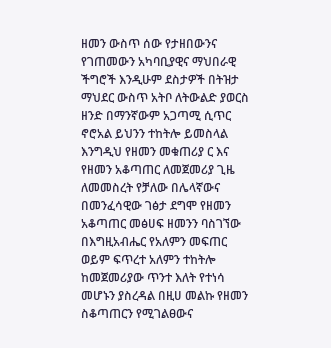ዘመን ውስጥ ሰው የታዘበውንና የገጠመውን አካባቢያዊና ማህበራዊ ችግሮች እንዲሁም ደስታዎች በትዝታ ማህደር ውስጥ አትቦ ለትውልድ ያወርስ ዘንድ በማንኛውም አጋጣሚ ሲጥር ኖሮአል ይህንን ተከትሎ ይመስላል እንግዲህ የዘመን መቁጠሪያ ር እና የዘመን አቆጣጠር ለመጀመሪያ ጊዜ ለመመስረት የቻለው በሌላኛውና በመንፈሳዊው ገፅታ ደግሞ የዘመን አቆጣጠር መፅሀፍ ዘመንን ባስገኘው በእግዚአብሔር የአለምን መፍጠር ወይም ፍጥረተ አለምን ተከትሎ ከመጀመሪያው ጥንተ እለት የተነሳ መሆኑን ያስረዳል በዚሀ መልኩ የዘመን ስቆጣጠርን የሚገልፀውና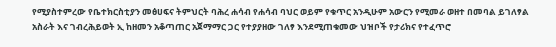የሚያስተምረው የቤተክርስቲያን መፅሀፍና ትምህርት ባሕረ ሐሳብ የሐሳብ ባህር ወይም የቁጥር አንዲሁም አውርን የሚመራ ወዘተ በመባል ይገለፃል አስራት እና ገብረሕይወት ኢ ከዘመን አቆጣጠር አጀማማር ጋር የተያያዘው ገለፃ እንደሚጠቁመው ህዝቦች የታሪክና የተፈጥሮ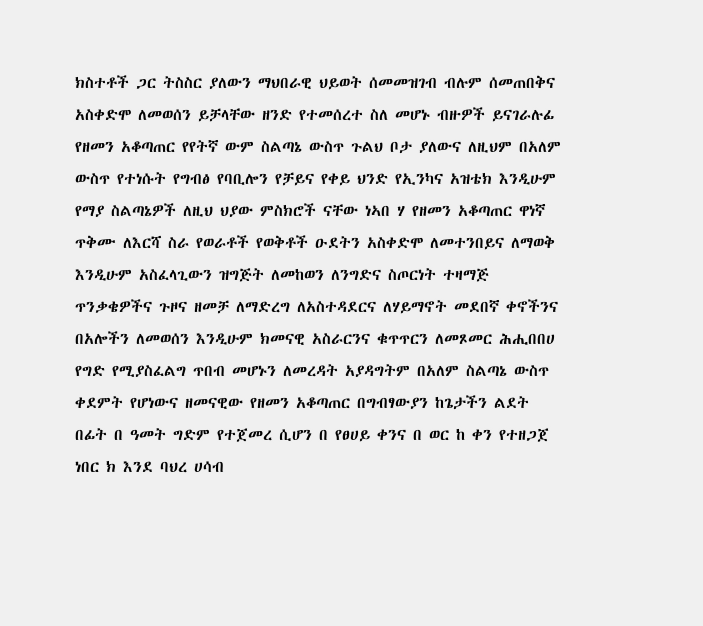ክስተቶች ጋር ትስስር ያለውን ማህበራዊ ህይወት ሰመመዝገብ ብሉም ሰመጠበቅና አስቀድሞ ለመወሰን ይቻላቸው ዘንድ የተመሰረተ ስለ መሆኑ ብዙዎች ይናገራሉፊ የዘመን አቆጣጠር የየትኛ ውም ስልጣኔ ውስጥ ጉልህ ቦታ ያለውና ለዚህም በአለም ውስጥ የተነሱት የግብፅ የባቢሎን የቻይና የቀይ ህንድ የኢንካና አዝቴክ እንዲሁም የማያ ስልጣኔዎች ለዚህ ህያው ምስክሮች ናቸው ነኣበ ሃ የዘመን አቆጣጠር ዋነኛ ጥቅሙ ለእርሻ ስራ የወራቶች የወቅቶች ዑደትን አስቀድሞ ለመተንበይና ለማወቅ እንዲሁም አስፈላጊውን ዝግጅት ለመከወን ለንግድና ስጦርነት ተዛማጅ ጥንቃቄዎችና ጉዞና ዘመቻ ለማድረግ ለአስተዳደርና ለሃይማኖት መደበኛ ቀኖችንና በአሎችን ለመወሰን እንዲሁም ክመናዊ አስራርንና ቁጥጥርን ለመጾመር ሕሒበበሀ የግድ የሚያስፈልግ ጥበብ መሆኑን ለመረዳት አያዳግትም በአለም ስልጣኔ ውስጥ ቀደምት የሆነውና ዘመናዊው የዘመን አቆጣጠር በግብፃውያን ከጌታችን ልደት በፊት በ ዓመት ግድም የተጀመረ ሲሆን በ የፀሀይ ቀንና በ ወር ከ ቀን የተዘጋጀ ነበር ክ እንደ ባህረ ሀሳብ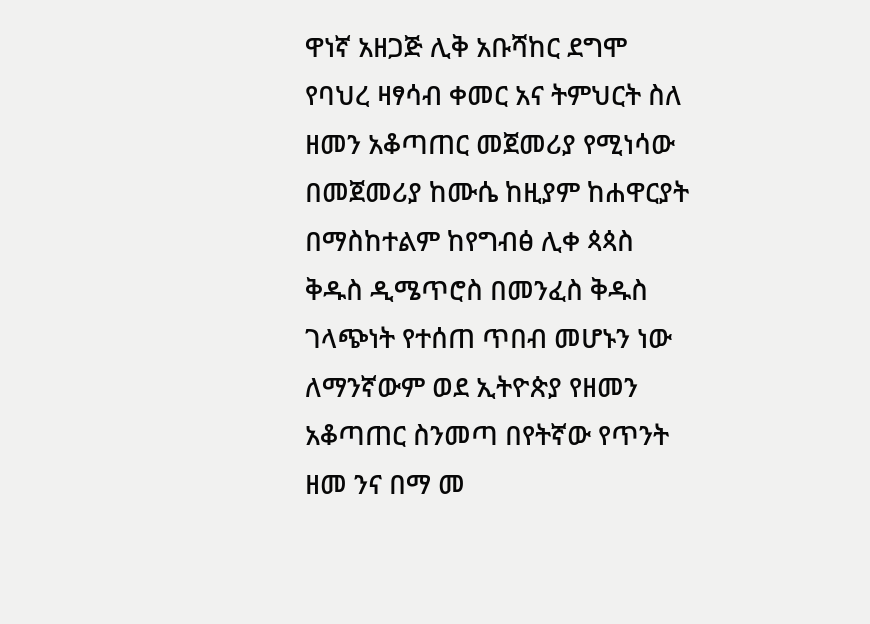ዋነኛ አዘጋጅ ሊቅ አቡሻከር ደግሞ የባህረ ዛፃሳብ ቀመር አና ትምህርት ስለ ዘመን አቆጣጠር መጀመሪያ የሚነሳው በመጀመሪያ ከሙሴ ከዚያም ከሐዋርያት በማስከተልም ከየግብፅ ሊቀ ጳጳስ ቅዱስ ዲሜጥሮስ በመንፈስ ቅዱስ ገላጭነት የተሰጠ ጥበብ መሆኑን ነው ለማንኛውም ወደ ኢትዮጵያ የዘመን አቆጣጠር ስንመጣ በየትኛው የጥንት ዘመ ንና በማ መ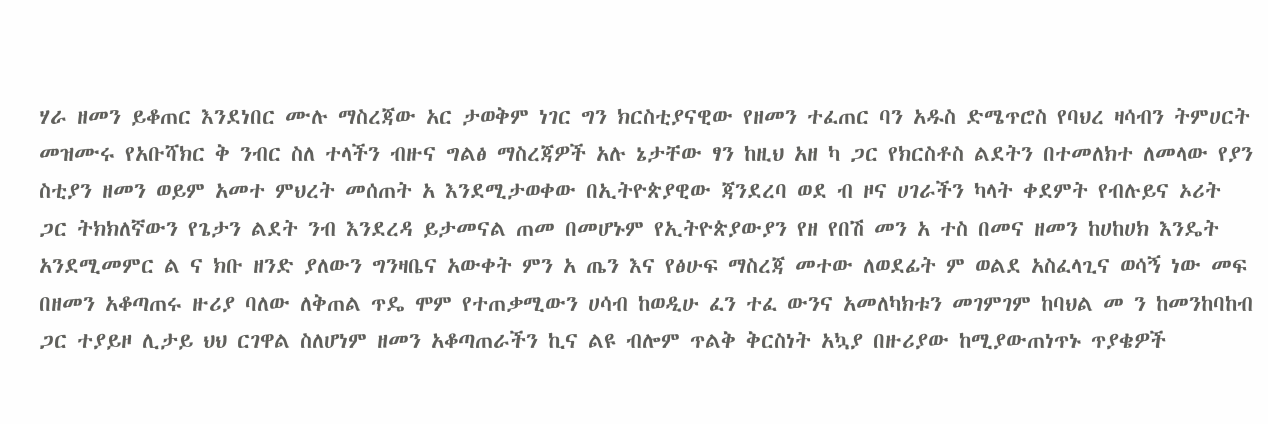ሃራ ዘመን ይቆጠር እንደነበር ሙሉ ማስረጃው አር ታወቅም ነገር ግን ክርስቲያናዊው የዘመን ተፈጠር ባን አዱስ ድሜጥሮስ የባህረ ዛሳብን ትምሀርት መዝሙሩ የአቡሻክር ቅ ንብር ስለ ተላችን ብዙና ግልፅ ማስረጃዎች አሉ ኔታቸው ፃን ከዚህ አዘ ካ ጋር የክርስቶስ ልደትን በተመለክተ ለመላው የያን ስቲያን ዘመን ወይም አመተ ምህረት መሰጠት አ እንደሚታወቀው በኢትዮጵያዊው ጃንደረባ ወደ ብ ዞና ሀገራችን ካላት ቀደምት የብሉይና ኦሪት ጋር ትክክለኛውን የጌታን ልደት ንብ እንደረዳ ይታመናል ጠመ በመሆኑም የኢትዮጵያውያን የዘ የበሽ መን አ ተስ በመና ዘመን ከሀከሀክ እንዴት አንደሚመምር ል ና ክቡ ዘንድ ያለውን ግንዛቤና አውቀት ምን አ ጤን እና የፅሁፍ ማስረጃ መተው ለወደፊት ም ወልደ አስፈላጊና ወሳኝ ነው መፍ በዘመን አቆጣጠሩ ዙሪያ ባለው ለቅጠል ጥዴ ሞም የተጠቃሚውን ሀሳብ ከወዲሁ ፈን ተፈ ውንና አመለካክቱን መገምገም ከባህል መ ን ከመንከባከብ ጋር ተያይዞ ሊታይ ህህ ርገዋል ስለሆነም ዘመን አቆጣጠራችን ኪና ልዩ ብሎም ጥልቅ ቅርስነት አኳያ በዙሪያው ከሚያውጠነጥኑ ጥያቄዎች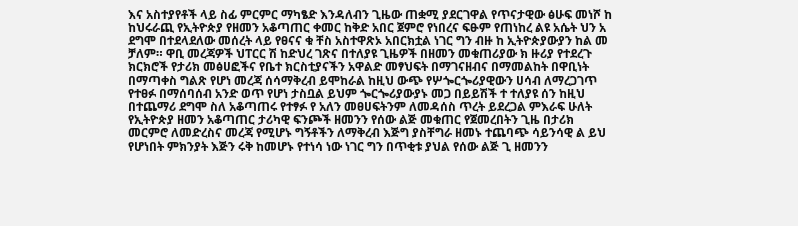እና አስተያየቶች ላይ ስፊ ምርምር ማካፄድ እንዳለብን ጊዜው ጠቋሚ ያደርገዋል የጥናታዊው ፅሁፍ መነሾ ከ ከህሩራጪ የኢትዮጵያ የዘመን አቆጣጠር ቀመር ከቅድ አበር ጀምሮ የነበረና ፍፁም የጠነከረ ልዩ አሴት ህን አ ደግሞ በተደላደለው መሰረት ላይ የፀናና ቁ ቸስ አስተዋጽኦ አበርክቷል ነገር ግን ብዙ ከ ኢትዮጵያውያን ከል መ ቻለም። ዋቢ መረጃዎች ህፐርር ሽ ከድህረ ገጽና በተለያዩ ጊዜዎች በዘመን መቁጠሪያው ክ ዙሪያ የተደረጉ ክርክሮች የታሪክ መፅሀፎችና የቤተ ክርስቲያናችን አዋልድ መፃህፍት በማገናዘብና በማመልከት በዋቢነት በማጣቀስ ግልጽ የሆነ መረጃ ሰሳማቅረብ ይሞከራል ከዚህ ውጭ የሦጐርጐሪያዊውን ሀሳብ ለማረጋገጥ የተፀፉ በማሰባሰብ አንድ ወጥ የሆነ ታስቧል ይህም ጐርጐሪያውያኑ መጋ በይይሽች ተ ተለያዩ ሰን ከዚህ በተጨማሪ ደግሞ ስለ አቆጣጠሩ የተፃፉ የ አለን መፀሀፍትንም ለመዳሰስ ጥረት ይደረጋል ምእራፍ ሁለት የኢትዮጵያ ዘመን አቆጣጠር ታሪካዊ ፍንጮች ዘመንን የሰው ልጅ መቁጠር የጀመረበትን ጊዜ በታሪክ መርምሮ ለመድረስና መረጃ የሚሆኑ ግኝቶችን ለማቅረብ እጅግ ያስቸግራ ዘመኑ ተጨባጭ ሳይንሳዊ ል ይህ የሆነበት ምክንያት እጅን ሩቅ ከመሆኑ የተነሳ ነው ነገር ግን በጥቂቱ ያህል የሰው ልጅ ጊ ዘመንን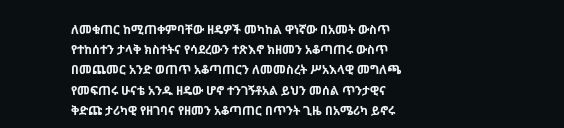ለመቁጠር ከሚጠቀምባቸው ዘዴዎች መካከል ዋነኛው በአመት ውስጥ የተከሰተን ታላቅ ክስተትና የሳደረውን ተጽእኖ ክዘመን አቆጣጠሩ ውስጥ በመጨመር አንድ ወጠጥ አቆጣጠርን ለመመስረት ሥአእላዊ መግለጫ የመፍጠሩ ሁናቴ አንዱ ዘዴው ሆኖ ተንገኝቶአል ይህን መሰል ጥንታዊና ቅድጩ ታሪካዊ የዘገባና የዘመን አቆጣጠር በጥንት ጊዜ በአሜሪካ ይኖሩ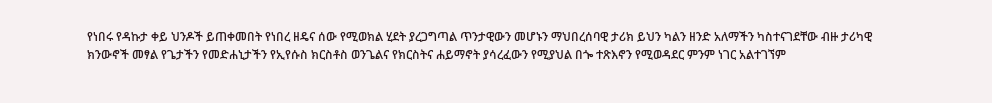የነበሩ የዳኩታ ቀይ ህንዶች ይጠቀመበት የነበረ ዘዴና ሰው የሚወክል ሂደት ያረጋግጣል ጥንታዊውን መሆኑን ማህበረሰባዊ ታሪክ ይህን ካልን ዘንድ አለማችን ካስተናገደቸው ብዙ ታሪካዊ ክንውኖች መፃል የጌታችን የመድሐኒታችን የኢየሱስ ክርስቶስ ወንጌልና የክርስትና ሐይማኖት ያሳረፈውን የሚያህል በጐ ተጽእኖን የሚወዳደር ምንም ነገር አልተገኘም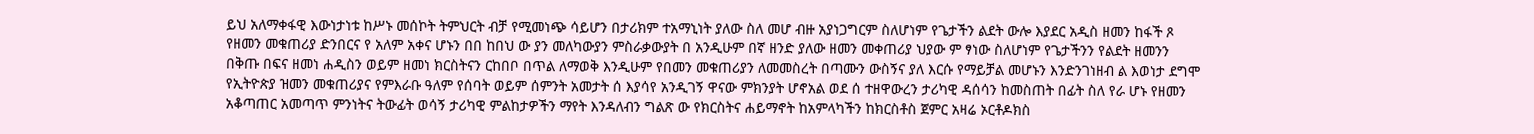ይህ አለማቀፋዊ እውነታነቱ ከሥኑ መሰኮት ትምህርት ብቻ የሚመነጭ ሳይሆን በታሪክም ተአማኒነት ያለው ስለ መሆ ብዙ አያነጋግርም ስለሆነም የጌታችን ልደት ውሎ እያደር አዲስ ዘመን ከፋች ጾ የዘመን መቁጠሪያ ድንበርና የ አለም አቀና ሆኑን በበ ከበህ ው ያን መለካውያን ምስራቃውያት በ አንዲሁም በኛ ዘንድ ያለው ዘመን መቀጠሪያ ህያው ም ፃነው ስለሆነም የጌታችንን የልደት ዘመንን በቅጡ በፍና ዘመነ ሐዲስን ወይም ዘመነ ክርስትናን ርከበቦ በጥል ለማወቅ እንዲሁም የበመን መቁጠሪያን ለመመስረት በጣሙን ውስኝና ያለ እርሱ የማይቻል መሆኑን እንድንገነዘብ ል እወነታ ደግሞ የኢትዮጵያ ዝመን መቁጠሪያና የምእራቡ ዓለም የሰባት ወይም ሰምንት አመታት ሰ እያሳየ አንዲገኝ ዋናው ምክንያት ሆኖአል ወደ ሰ ተዘዋውረን ታሪካዊ ዳሰሳን ከመስጠት በፊት ስለ የራ ሆኑ የዘመን አቆጣጠር አመጣጥ ምንነትና ትውፊት ወሳኝ ታሪካዊ ምልከታዎችን ማየት እንዳለብን ግልጽ ው የክርስትና ሐይማኖት ከአምላካችን ከክርስቶስ ጀምር አዛሬ ኦርቶዶክስ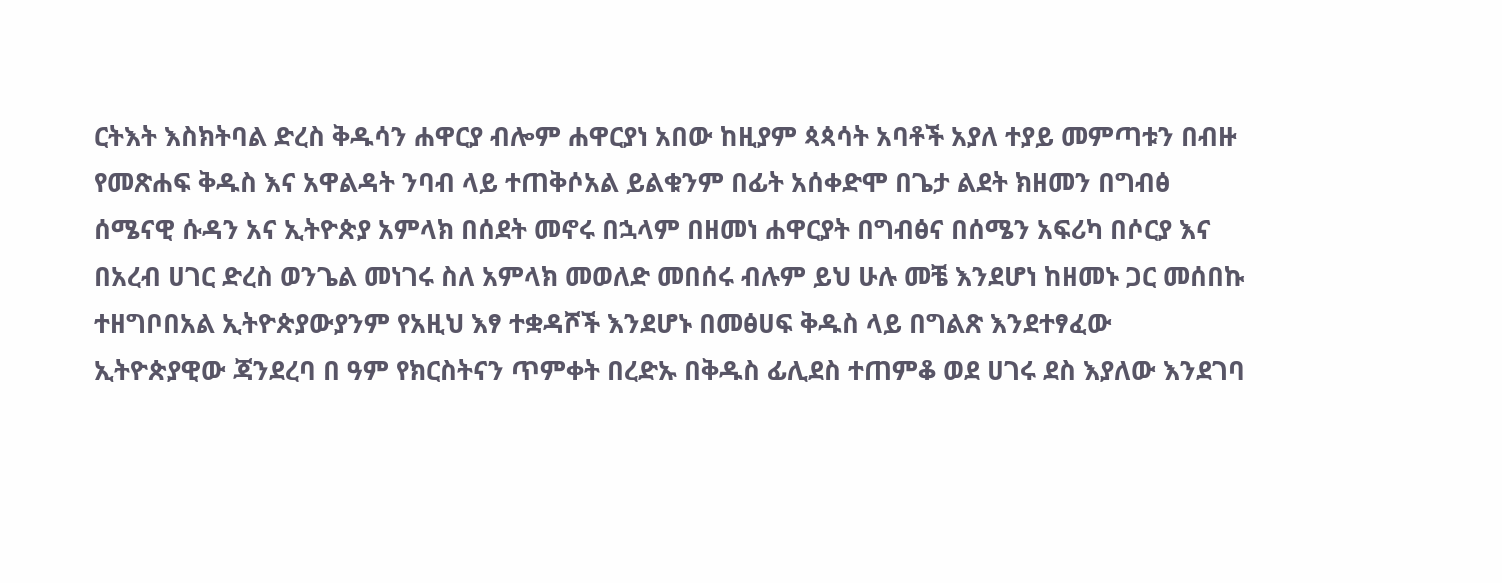ርትእት እስክትባል ድረስ ቅዱሳን ሐዋርያ ብሎም ሐዋርያነ አበው ከዚያም ጳጳሳት አባቶች አያለ ተያይ መምጣቱን በብዙ የመጽሐፍ ቅዱስ እና አዋልዳት ንባብ ላይ ተጠቅሶአል ይልቁንም በፊት አሰቀድሞ በጌታ ልደት ክዘመን በግብፅ ሰሜናዊ ሱዳን አና ኢትዮጵያ አምላክ በሰደት መኖሩ በኋላም በዘመነ ሐዋርያት በግብፅና በሰሜን አፍሪካ በሶርያ እና በአረብ ሀገር ድረስ ወንጌል መነገሩ ስለ አምላክ መወለድ መበሰሩ ብሉም ይህ ሁሉ መቼ እንደሆነ ከዘመኑ ጋር መሰበኩ ተዘግቦበአል ኢትዮጵያውያንም የአዚህ እፃ ተቋዳሾች እንደሆኑ በመፅሀፍ ቅዱስ ላይ በግልጽ እንደተፃፈው ኢትዮጵያዊው ጃንደረባ በ ዓም የክርስትናን ጥምቀት በረድኡ በቅዱስ ፊሊደስ ተጠምቆ ወደ ሀገሩ ደስ እያለው እንደገባ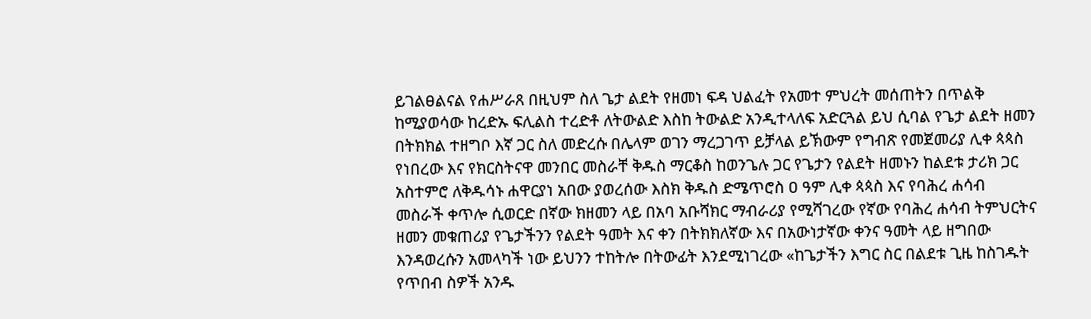ይገልፀልናል የሐሥራጸ በዚህም ስለ ጌታ ልደት የዘመነ ፍዳ ህልፈት የአመተ ምህረት መሰጠትን በጥልቅ ከሚያወሳው ከረድኡ ፍሊልስ ተረድቶ ለትውልድ እስከ ትውልድ አንዲተላለፍ አድርጓል ይህ ሲባል የጌታ ልደት ዘመን በትክክል ተዘግቦ እኛ ጋር ስለ መድረሱ በሌላም ወገን ማረጋገጥ ይቻላል ይኽውም የግብጽ የመጀመሪያ ሊቀ ጳጳስ የነበረው እና የክርስትናዋ መንበር መስራቸ ቅዱስ ማርቆስ ከወንጌሉ ጋር የጌታን የልደት ዘመኑን ከልደቱ ታሪክ ጋር አስተምሮ ለቅዱሳኑ ሐዋርያነ አበው ያወረሰው እስክ ቅዱስ ድሜጥሮስ ዐ ዓም ሊቀ ጳጳስ እና የባሕረ ሐሳብ መስራች ቀጥሎ ሲወርድ በኛው ክዘመን ላይ በአባ አቡሻክር ማብራሪያ የሚሻገረው የኛው የባሕረ ሐሳብ ትምህርትና ዘመን መቁጠሪያ የጌታችንን የልደት ዓመት እና ቀን በትክክለኛው እና በአውነታኛው ቀንና ዓመት ላይ ዘግበው እንዳወረሱን አመላካች ነው ይህንን ተከትሎ በትውፊት እንደሚነገረው «ከጌታችን እግር ስር በልደቱ ጊዜ ከስገዱት የጥበብ ስዎች አንዱ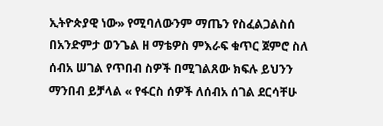ኢትዮጵያዊ ነው» የሚባለውንም ማጤን የስፈልጋልስሰ በአንድምታ ወንጌል ዘ ማቴዎስ ምእራፍ ቁጥር ጀምሮ ስለ ሰብአ ሠገል የጥበብ ስዎች በሚገልጸው ክፍሉ ይህንን ማንበብ ይቻላል « የፋርስ ሰዎች ለሰብአ ሰገል ደርሳቸሁ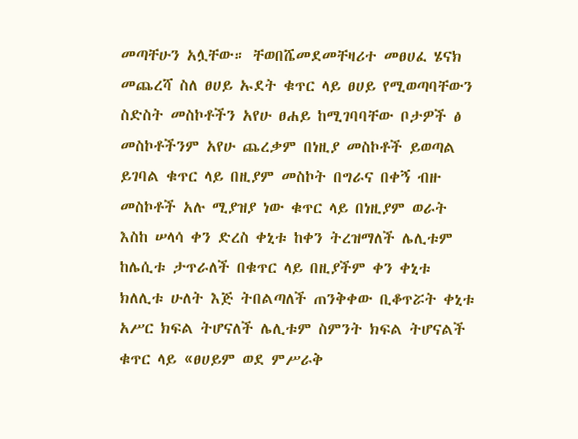መጣቸሁን አሏቸው። ቸወበሼመደመቸዛሪተ መፀሀፈ ሄናክ መጨረሻ ስለ ፀሀይ ኡደት ቁጥር ላይ ፀሀይ የሚወጣባቸውን ስድስት መስኮቶችን አየሁ ፀሐይ ከሚገባባቸው ቦታዎች ፅ መስኮቶችንም አየሁ ጨረቃም በነዚያ መስኮቶች ይወጣል ይገባል ቁጥር ላይ በዚያም መስኮት በግራና በቀኝ ብዙ መስኮቶች አሉ ሚያዝያ ነው ቁጥር ላይ በነዚያም ወራት እስከ ሠላሳ ቀን ድረስ ቀኒቱ ከቀን ትረዝማለች ሌሊቱም ከሌሲቱ ታጥራለች በቁጥር ላይ በዚያችም ቀን ቀኒቱ ክለሊቱ ሁለት እጅ ትበልጣለች ጠንቅቀው ቢቆጥሯት ቀኒቱ አሥር ክፍል ትሆናለች ሌሊቱም ስምንት ክፍል ትሆናልች ቁጥር ላይ «ፀሀይም ወደ ምሥራቅ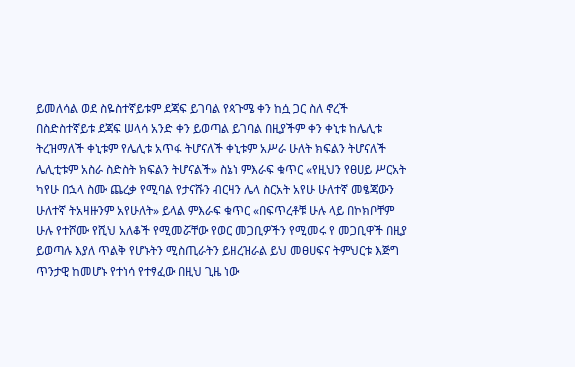ይመለሳል ወደ ስዬስተኛይቱም ደጃፍ ይገባል የጳጉሜ ቀን ከሷ ጋር ስለ ኖረች በስድስተኛይቱ ደጃፍ ሠላሳ አንድ ቀን ይወጣል ይገባል በዚያችም ቀን ቀኒቱ ከሌሊቱ ትረዝማለች ቀኒቱም የሌሊቱ አጥፋ ትሆናለች ቀኒቱም አሥራ ሁለት ክፍልን ትሆናለች ሌሊቲቱም አስራ ስድስት ክፍልን ትሆናልች» ስኔነ ምእራፍ ቁጥር «የዚህን የፀሀይ ሥርአት ካየሁ በኋላ ስሙ ጨረቃ የሚባል የታናሹን ብርዛን ሌላ ስርአት አየሁ ሁለተኛ መፄጃውን ሁለተኛ ትአዛዙንም አየሁለት» ይላል ምእራፍ ቁጥር «በፍጥረቶቹ ሁሉ ላይ በኮክቦቸም ሁሉ የተሾሙ የሺህ አለቆች የሚመሯቸው የወር መጋቢዎችን የሚመሩ የ መጋቢዋች በዚያ ይወጣሉ እያለ ጥልቅ የሆኑትን ሚስጢራትን ይዘረዝራል ይህ መፀሀፍና ትምህርቱ እጅግ ጥንታዊ ከመሆኑ የተነሳ የተፃፈው በዚህ ጊዜ ነው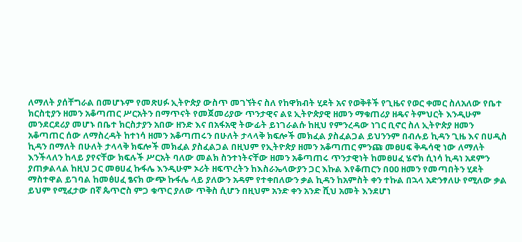ለማለት ያሰቸግራል በመሆኑም የመጽሀፉ ኢትዮጵያ ውስጥ መገኘትና ስለ የከዋክብት ሂደት አና የወቅቶች የጊዜና የወር ቀመር ስለአለው የቤተ ክርስቲያን ዘመን አቆጣጠር ሥርአትን በማጥናት የመጀመሪያው ጥንታዊና ልዩ ኢትዮጵያዊ ዘመን ማቁጠሪያ ዘዴና ትምህርት እንዲሁም መንደርደሪያ መሆኑ በቤተ ክርስታያን አበው ዘንድ እና በአፋአዊ ትውፊት ይነገራልሱ ከዚህ የምንረዳው ነገር ቢኖር ስለ ኢትዮጵያ ዘመን አቆጣጠር ሰው ለማስረዳት ከተነሳ ዘመን አቆጣጠሩን በሁለት ታላላቅ ክፍሎች መክፈል ያስፈልጋል ይህንንም በብሉይ ኪዳን ጊዜ እና በሀዲስ ኪዳን በማለት በሁለት ታላላቅ ክፍሎች መክፈል ያስፈልጋል በዚህም የኢትዮጵያ ዘመን አቆጣጠር ምንጩ መፀሀፍ ቅዱሳዊ ነው ለማለት እንችላለን ከላይ ያየናቸው ክፍሉች ሥርአት ባለው መልክ ስንተነትናቸው ዘመን አቆጣጠሩ ጥንታዊነት ከመፀሀፈ ሄኖክ ሲነሳ ኪዳነ አደምን ያጠቃልላል ከዚህ ጋር መፀሀፈ ኩፋሌ እንዲሁም ኦሪት ዘፍጥረትን ከእስራኤላውያን ጋር እኩል እየቆጠርን በዐዐ ዘመን የመጣበትን ሂደት ማስተዋል ይገባል ከመፅሀፈ ፄናክ ውጭ ኩፋሌ ላይ ያለውን አዳም የተቀበለውን ቃል ኪዳን ከአምስት ቀን ተኩል በኋላ አድንፃለሁ የሚለው ቃል ይህም የሚፈታው በኛ ጴጥሮስ ምጋ ቁጥር ያለው ጥቅስ ሲሆን በዚህም አንድ ቀን አንድ ሺህ አመት እንደሆነ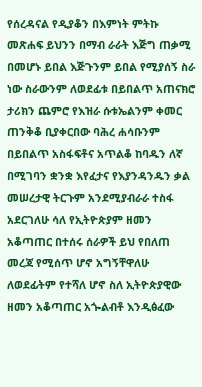የሰረዳናል የዲያቆን በእምነት ምትኩ መጽሐፍ ይህንን በማብ ራራት እጅግ ጠቃሚ በመሆኑ ይበል እጅጉንም ይበል የሚያሰኝ ስራ ነው ስራውንም ለወደፊቱ በይበልጥ አጠናክሮ ታሪክን ጨምሮ የእዝራ ሱቱኤልንም ቀመር ጠንቅቆ ቢያቀርበው ባሕረ ሐሳቡንም በይበልጥ አስፋፍቶና አጥልቆ ከባዱን ለኛ በሚገባን ቋንቋ እየፈታና የእያንዳንዱን ቃል መሠረታዊ ትርጉም አንደሚያብራራ ተስፋ አደርገለሁ ሳለ የኢትዮጵያም ዘመን አቆጣጠር በተሰሩ ሰራዎች ይህ የበለጠ መረጃ የሚሰጥ ሆኖ አግኝቸዋለሁ ለወደፊትም የተሻለ ሆኖ ስለ ኢትዮጵያዊው ዘመን አቆጣጠር አጐልብቶ እንዲፅፈው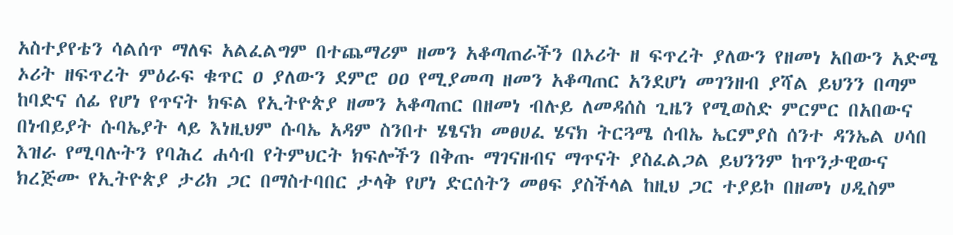አስተያየቴን ሳልሰጥ ማለፍ አልፈልግም በተጨማሪም ዘመን አቆጣጠራችን በኦሪት ዘ ፍጥረት ያለውን የዘመነ አበውን አድሜ ኦሪት ዘፍጥረት ምዕራፍ ቁጥር ዐ ያለውን ደምሮ ዐዐ የሚያመጣ ዘመን አቆጣጠር አንደሆነ መገንዘብ ያሻል ይህንን በጣም ከባድና ሰፊ የሆነ የጥናት ክፍል የኢትዮጵያ ዘመን አቆጣጠር በዘመነ ብሉይ ለመዳሰስ ጊዜን የሚወስድ ምርምር በአበውና በነብይያት ሱባኤያት ላይ እነዚህም ሱባኤ አዳም ስንበተ ሄፄናክ መፀሀፈ ሄናክ ትርጓሜ ሰብኤ ኤርምያስ ሰንተ ዳንኤል ሀሳበ እዝራ የሚባሉትን የባሕረ ሐሳብ የትምህርት ክፍሎችን በቅጡ ማገናዘብና ማጥናት ያስፈልጋል ይህንንም ከጥንታዊውና ክረጅሙ የኢትዮጵያ ታሪክ ጋር በማስተባበር ታላቅ የሆነ ድርሰትን መፀፍ ያስችላል ከዚህ ጋር ተያይኮ በዘመነ ሀዲስም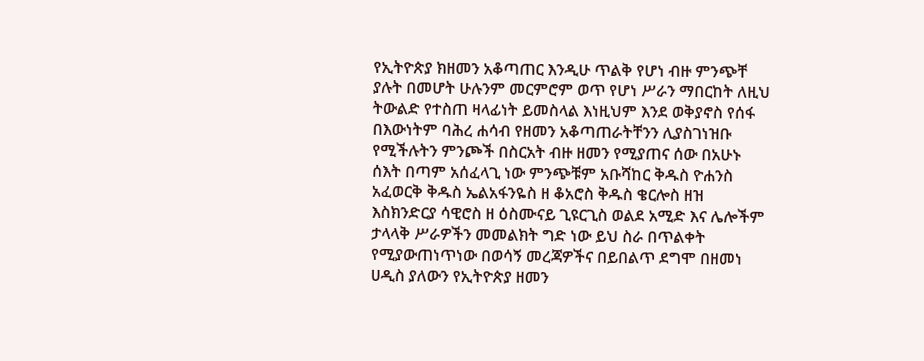የኢትዮጵያ ክዘመን አቆጣጠር እንዲሁ ጥልቅ የሆነ ብዙ ምንጭቸ ያሉት በመሆት ሁሉንም መርምሮም ወጥ የሆነ ሥራን ማበርከት ለዚህ ትውልድ የተስጠ ዛላፊነት ይመስላል እነዚህም እንደ ወቅያኖስ የሰፋ በእውነትም ባሕረ ሐሳብ የዘመን አቆጣጠራትቸንን ሊያስገነዝቡ የሚችሉትን ምንጮች በስርአት ብዙ ዘመን የሚያጠና ሰው በአሁኑ ሰእት በጣም አሰፈላጊ ነው ምንጭቹም አቡሻከር ቅዱስ ዮሐንስ አፈወርቅ ቅዱስ ኤልአፋንዬስ ዘ ቆአሮስ ቅዱስ ቄርሎስ ዘዝ እስክንድርያ ሳዊሮስ ዘ ዕስሙናይ ጊዩርጊስ ወልደ አሚድ እና ሌሎችም ታላላቅ ሥራዎችን መመልክት ግድ ነው ይህ ስራ በጥልቀት የሚያውጠነጥነው በወሳኝ መረጃዎችና በይበልጥ ደግሞ በዘመነ ሀዲስ ያለውን የኢትዮጵያ ዘመን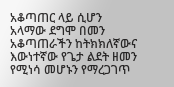አቆጣጠር ላይ ሲሆን አላማው ደግሞ በመን አቆጣጠራችን ከትክክለኛውና እውነተኛው የጌታ ልደት ዘመን የሚነሳ መሆኑን የማረጋገጥ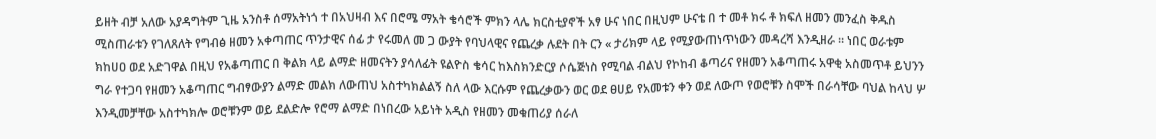ይዘት ብቻ አለው አያዳግትም ጊዜ አንስቶ ሰማአትነጎ ተ በአህዛብ እና በሮሜ ማአት ቄሳሮች ምክን ላሌ ክርስቲያኖች አፃ ሁና ነበር በዚህም ሁናቴ በ ተ መቶ ክሩ ቶ ክፍለ ዘመን መንፈስ ቅዱስ ሚስጠራቱን የገለጸለት የግብፅ ዘመን አቀጣጠር ጥንታዊና ሰፊ ታ የሩመለ መ ጋ ውያት የባህላዊና የጨረቃ ሉደት በት ርን « ታሪክም ላይ የሚያውጠነጥነውን መዳረሻ እንዲዘራ ። ነበር ወራቱም ክከሀዐ ወደ አድገዋል በዚህ የአቆጣጠር በ ቅልክ ላይ ልማድ ዘመናትን ያሳለፊት ዩልዮስ ቄሳር ከእስክንድርያ ሶሴጅነስ የሚባል ብልህ የኮከብ ቆጣሪና የዘመን አቆጣጠሩ አዋቂ አስመጥቶ ይህንን ግራ የተጋባ የዘመን አቆጣጠር ግብፃውያን ልማድ መልክ ለውጠህ አስተካክልልኝ ስለ ላው እርሱም የጨረቃውን ወር ወደ ፀሀይ የአመቱን ቀን ወደ ለውጦ የወሮቹን ስሞች በራሳቸው ባህል ከላህ ሦ እንዲመቻቸው አስተካክሎ ወሮቹንም ወይ ደልድሎ የሮማ ልማድ በነበረው አይነት አዲስ የዘመን መቁጠሪያ ሰራለ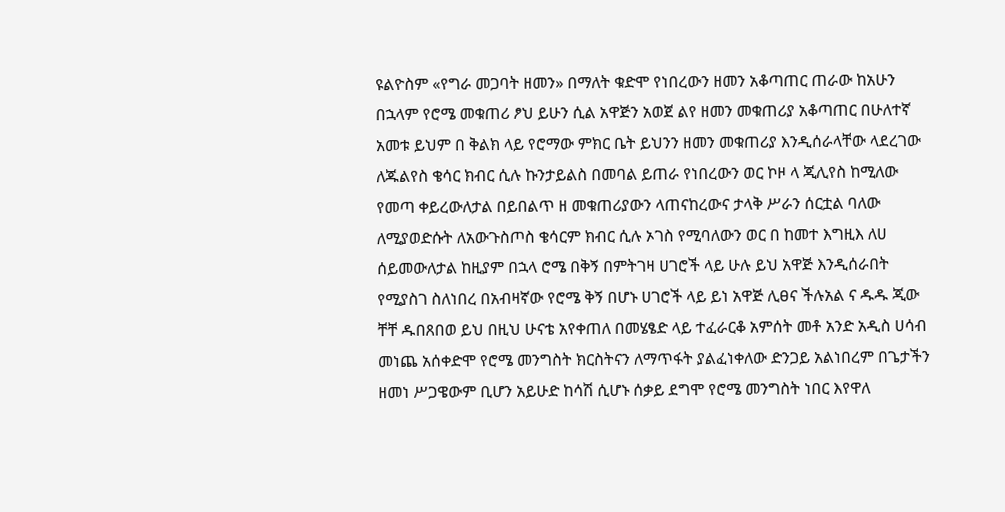ዩልዮስም «የግራ መጋባት ዘመን» በማለት ቁድሞ የነበረውን ዘመን አቆጣጠር ጠራው ከአሁን በኋላም የሮሜ መቁጠሪ ፆህ ይሁን ሲል አዋጅን አወጀ ልየ ዘመን መቁጠሪያ አቆጣጠር በሁለተኛ አመቱ ይህም በ ቅልክ ላይ የሮማው ምክር ቤት ይህንን ዘመን መቁጠሪያ እንዲሰራላቸው ላደረገው ለጁልየስ ቄሳር ክብር ሲሉ ኩንታይልስ በመባል ይጠራ የነበረውን ወር ኮዞ ላ ጂሊየስ ከሚለው የመጣ ቀይረውለታል በይበልጥ ዘ መቁጠሪያውን ላጠናከረውና ታላቅ ሥራን ሰርቷል ባለው ለሚያወድሱት ለአውጉስጦስ ቄሳርም ክብር ሲሉ ኦገስ የሚባለውን ወር በ ከመተ እግዚእ ለሀ ሰይመውለታል ከዚያም በኋላ ሮሜ በቅኝ በምትገዛ ሀገሮች ላይ ሁሉ ይህ አዋጅ እንዲሰራበት የሚያስገ ስለነበረ በአብዛኛው የሮሜ ቅኝ በሆኑ ሀገሮች ላይ ይነ አዋጅ ሊፀና ችሉአል ና ዱዱ ጂው ቸቸ ዱበጸበወ ይህ በዚህ ሁናቴ አየቀጠለ በመሄፄድ ላይ ተፈራርቆ አምሰት መቶ አንድ አዲስ ሀሳብ መነጨ አሰቀድሞ የሮሜ መንግስት ክርስትናን ለማጥፋት ያልፈነቀለው ድንጋይ አልነበረም በጌታችን ዘመነ ሥጋዌውም ቢሆን አይሁድ ከሳሽ ሲሆኑ ሰቃይ ደግሞ የሮሜ መንግስት ነበር እየዋለ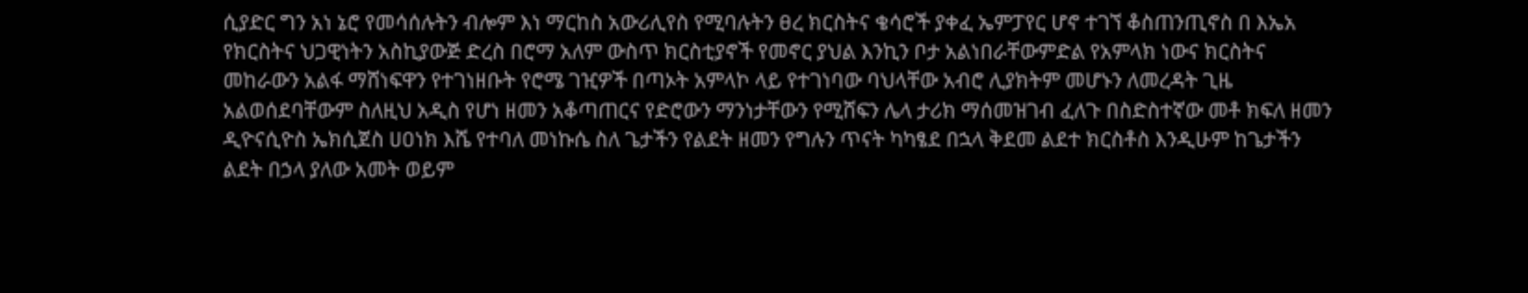ሲያድር ግን አነ ኔሮ የመሳሰሉትን ብሎም እነ ማርከስ አውሪሊየስ የሚባሉትን ፀረ ክርስትና ቄሳሮች ያቀፈ ኤምፓየር ሆኖ ተገኘ ቆስጠንጢኖስ በ እኤአ የክርስትና ህጋዊነትን አስኪያውጅ ድረስ በሮማ አለም ውስጥ ክርስቲያኖች የመኖር ያህል እንኪን ቦታ አልነበራቸውምድል የአምላክ ነውና ክርስትና መከራውን አልፋ ማሸነፍዋን የተገነዘቡት የሮሜ ገዢዎች በጣኦት አምላኮ ላይ የተገነባው ባህላቸው አብሮ ሊያክትም መሆኑን ለመረዳት ጊዜ አልወሰደባቸውም ስለዚህ አዲስ የሆነ ዘመን አቆጣጠርና የድሮውን ማንነታቸውን የሚሸፍን ሌላ ታሪክ ማሰመዝገብ ፈለጉ በስድስተኛው መቶ ክፍለ ዘመን ዲዮናሲዮስ ኤክሲጀስ ሀዐነክ እሼ የተባለ መነኩሴ ስለ ጌታችን የልደት ዘመን የግሉን ጥናት ካካፄደ በኋላ ቅደመ ልደተ ክርስቶስ እንዲሁም ከጌታችን ልደት በኃላ ያለው አመት ወይም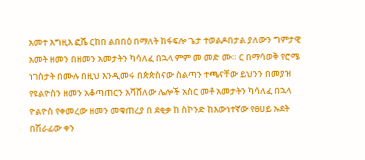አመተ እግዚእ ፎሼ ርከበ ልበበዕ በማለት ከፋፍሎ ጌታ ተወልዶበታል ያለውን ግምታዊ አመት ዘመን በዘመን አመታትን ካሳለፈ በኋላ ምም መ መድ ሙ። ር በማሳወቅ የሮሜ ነገስታት በሙሉ በዚህ እንዲመሩ በጵጵስናው ስልጣን ተጫናቸው ይህንን በመያዝ የዩልዮስን ዘመን አቆጣጠርን አሻሸለው ሌሎች አስር መቶ አመታትን ካሳለፈ በኋላ ዮልዮስ የቀመረው ዘመን መቁጠረያ በ ደቂቃ ከ ስኮንድ ከእውነተኛው የፀሀይ ኡደት በሽራፊው ቀን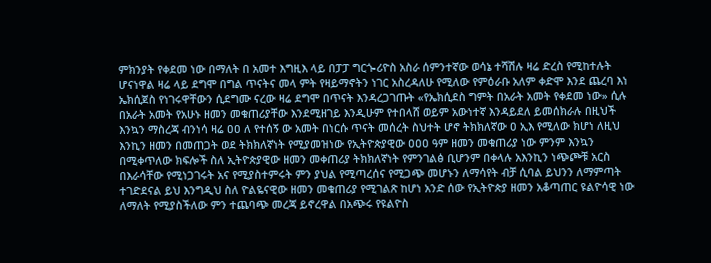ምክንያት የቀደመ ነው በማለት በ አመተ እግዚእ ላይ በፓፓ ግርጐሪዮስ አስራ ሰምንተኛው ወሳኔ ተሻሽሉ ዛሬ ድረስ የሚከተሉት ሆናነዋል ዛሬ ላይ ደግሞ በግል ጥናትና መላ ምት የዛይማኖትን ነገር አስረዳለሁ የሚለው የምዕራቡ አለም ቀድሞ እንደ ጨረባ እነ ኤክሲጀስ የነገሩዋቸውን ሲደግሙ ናረው ዛሬ ደግሞ በጥናት እንዳረጋገጡት «የኤክሲደስ ግምት በአራት አመት የቀደመ ነው» ሲሉ በአራት አመት የአሁኑ ዘመን መቁጠሪያቸው እንደሚዘገይ እንዲሁም የተበላሸ ወይም አውነተኛ እንዳይደለ ይመሰክራሉ በዚህች እንኳን ማስረጃ ብንነሳ ዛሬ ዐዐ ለ የተሰኝ ው አመት በነርሱ ጥናት መሰረት ስህተት ሆኖ ትክክለኛው ዐ ኢእ የሚለው ክሆነ ለዚህ እንኪን ዘመን በመጠጋት ወደ ትክክለኛነት የሚያመዝነው የኢትዮጵያዊው ዐዐዐ ዓም ዘመን መቁጠሪያ ነው ምንም እንኳን በሚቀጥለው ክፍሎች ስለ ኢትዮጵያዊው ዘመን መቀጠሪያ ትክክለኛነት የምንገልፅ ቢሆንም በቀላሉ አእንኪን ነጭጮቹ አርስ በእራሳቸው የሚነጋገሩት አና የሚያስተምሩት ምን ያህል የሚጣረሰና የሚጋጭ መሆኑን ለማሳየት ብቻ ሲባል ይህንን ለማምጣት ተገድደናል ይህ እንግዲህ ስለ ዮልዬናዊው ዘመን መቁጠሪያ የሚገልጽ ከሆነ አንድ ሰው የኢትዮጵያ ዘመን አቆጣጠር ዩልዮሳዊ ነው ለማለት የሚያስችለው ምን ተጨባጭ መረጃ ይኖረዋል በአጭሩ የዩልዮስ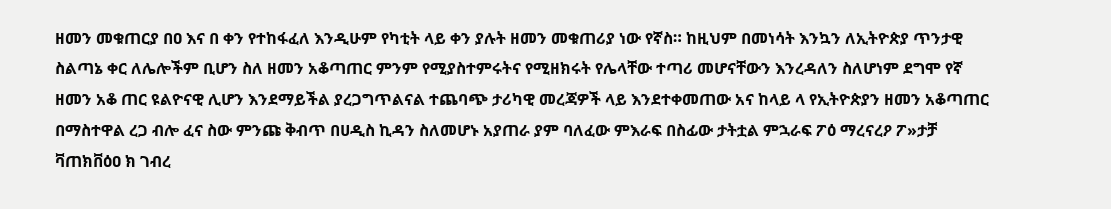ዘመን መቁጠርያ በዐ እና በ ቀን የተከፋፈለ እንዲሁም የካቲት ላይ ቀን ያሉት ዘመን መቁጠሪያ ነው የኛስ። ከዚህም በመነሳት እንኳን ለኢትዮጵያ ጥንታዊ ስልጣኔ ቀር ለሌሎችም ቢሆን ስለ ዘመን አቆጣጠር ምንም የሚያስተምሩትና የሚዘክሩት የሌላቸው ተጣሪ መሆናቸውን እንረዳለን ስለሆነም ደግሞ የኛ ዘመን አቆ ጠር ዩልዮናዊ ሊሆን እንደማይችል ያረጋግጥልናል ተጨባጭ ታሪካዊ መረጃዎች ላይ እንደተቀመጠው አና ከላይ ላ የኢትዮጵያን ዘመን አቆጣጠር በማስተዋል ረጋ ብሎ ፈና ስው ምንጩ ቅብጥ በሀዲስ ኪዳን ስለመሆኑ አያጠራ ያም ባለፈው ምእራፍ በስፊው ታትቷል ምኋራፍ ፖዕ ማረናረዖ ፖ»ታቻ ቫጠክቨዕዐ ክ ገብረ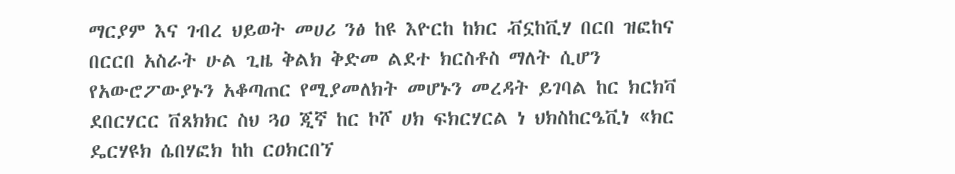ማርያም እና ገብረ ህይወት መሀሪ ንፅ ከዩ እዮርከ ከክር ቭኗከቪሃ በርበ ዝፎከና በርርበ አስራት ሁል ጊዜ ቅልክ ቅድመ ልደተ ክርስቶስ ማለት ሲሆን የአውሮፖውያኑን አቆጣጠር የሚያመለክት መሆኑን መረዳት ይገባል ከር ክርክቫ ደበርሃርር ቨጸክክር ስህ ጓዐ ጂኛ ከር ኮሾ ሀክ ፍክርሃርል ነ ህክስከርዔቪነ «ክር ዴርሃዩክ ሴበሃፎክ ከከ ርዐክርበኘ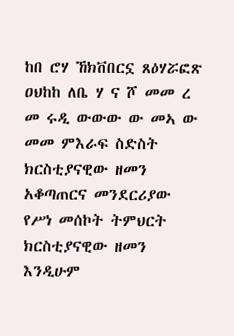ከበ ሮሃ ኸክቨበርኗ ጸዕሃሯፎጽ ዐህከከ ለቤ ሃ ና ሾ መመ ረ መ ሩዲ ውውው ው መኣ ው መመ ምእራፍ ስድስት ክርስቲያናዊው ዘመን አቆጣጠርና መንደርሪያው የሥነ መሰኮት ትምህርት ክርስቲያናዊው ዘመን እንዲሁም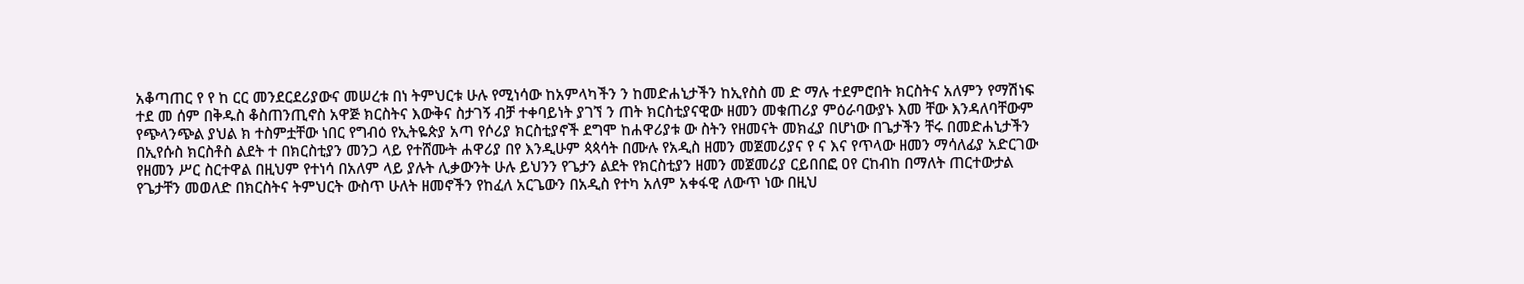አቆጣጠር የ የ ከ ርር መንደርደሪያውና መሠረቱ በነ ትምህርቱ ሁሉ የሚነሳው ከአምላካችን ን ከመድሐኒታችን ከኢየስስ መ ድ ማሉ ተደምሮበት ክርስትና አለምን የማሽነፍ ተደ መ ሰም በቅዱስ ቆስጠንጢኖስ አዋጅ ክርስትና እውቅና ስታገኝ ብቻ ተቀባይነት ያገኘ ን ጠት ክርስቲያናዊው ዘመን መቁጠሪያ ምዕራባውያኑ እመ ቸው እንዳለባቸውም የጭላንጭል ያህል ክ ተስምቷቸው ነበር የግብዕ የኢትዬጵያ አጣ የሶሪያ ክርስቲያኖች ደግሞ ከሐዋሪያቱ ው ስትን የዘመናት መክፈያ በሆነው በጌታችን ቸሩ በመድሐኒታችን በኢየሱስ ክርስቶስ ልደት ተ በክርስቲያን መንጋ ላይ የተሸሙት ሐዋሪያ በየ እንዲሁም ጳጳሳት በሙሉ የአዲስ ዘመን መጀመሪያና የ ና እና የጥላው ዘመን ማሳለፊያ አድርገው የዘመን ሥር ስርተዋል በዚህም የተነሳ በአለም ላይ ያሉት ሊቃውንት ሁሉ ይህንን የጌታን ልደት የክርስቲያን ዘመን መጀመሪያ ርይበበፎ ዐየ ርከብከ በማለት ጠርተውታል የጌታቸን መወለድ በክርስትና ትምህርት ውስጥ ሁለት ዘመኖችን የከፈለ አርጌውን በአዲስ የተካ አለም አቀፋዊ ለውጥ ነው በዚህ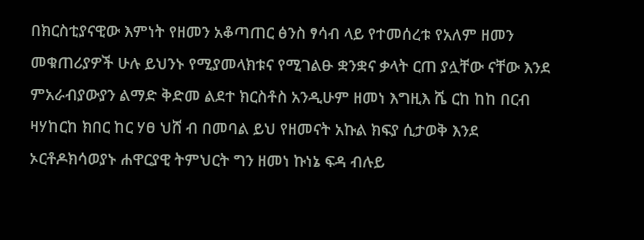በክርስቲያናዊው እምነት የዘመን አቆጣጠር ፅንስ ፃሳብ ላይ የተመሰረቱ የአለም ዘመን መቁጠሪያዎች ሁሉ ይህንኑ የሚያመላክቱና የሚገልፁ ቋንቋና ቃላት ርጠ ያሏቸው ናቸው እንደ ምአራብያውያን ልማድ ቅድመ ልደተ ክርስቶስ አንዲሁም ዘመነ እግዚእ ሼ ርከ ከከ በርብ ዛሃከርከ ክበር ከር ሃፀ ህሸ ብ በመባል ይህ የዘመናት አኩል ክፍያ ሲታወቅ እንደ ኦርቶዶክሳወያኑ ሐዋርያዊ ትምህርት ግን ዘመነ ኩነኔ ፍዳ ብሉይ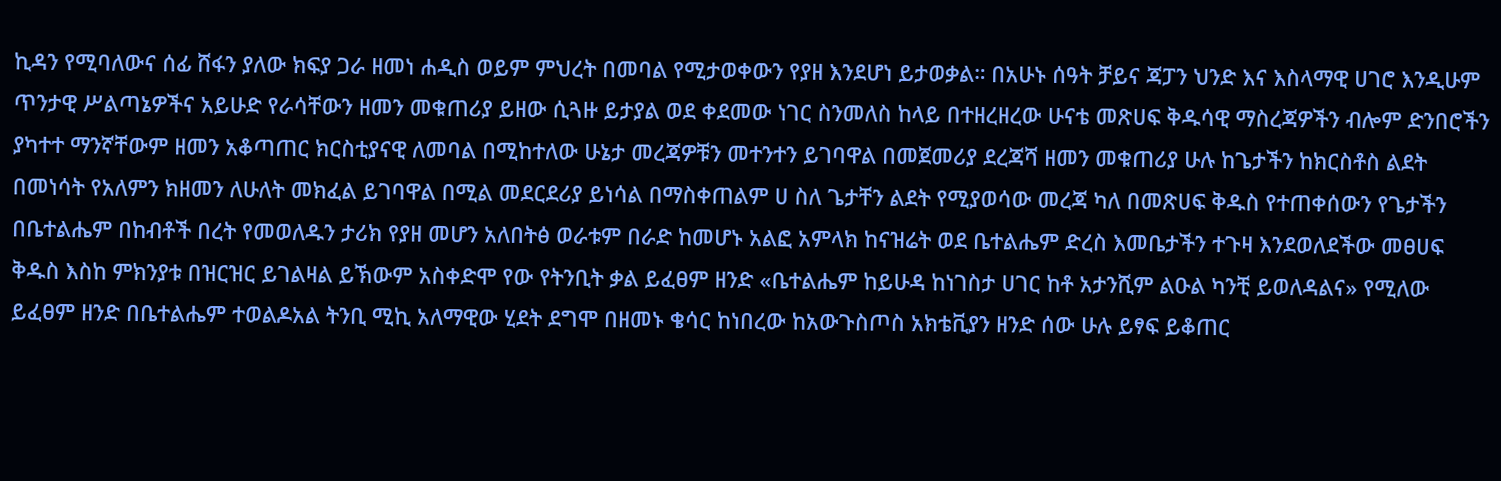ኪዳን የሚባለውና ሰፊ ሸፋን ያለው ክፍያ ጋራ ዘመነ ሐዲስ ወይም ምህረት በመባል የሚታወቀውን የያዘ እንደሆነ ይታወቃል። በአሁኑ ሰዓት ቻይና ጃፓን ህንድ እና እስላማዊ ሀገሮ እንዲሁም ጥንታዊ ሥልጣኔዎችና አይሁድ የራሳቸውን ዘመን መቁጠሪያ ይዘው ሲጓዙ ይታያል ወደ ቀደመው ነገር ስንመለስ ከላይ በተዘረዘረው ሁናቴ መጽሀፍ ቅዱሳዊ ማስረጃዎችን ብሎም ድንበሮችን ያካተተ ማንኛቸውም ዘመን አቆጣጠር ክርስቲያናዊ ለመባል በሚከተለው ሁኔታ መረጃዎቹን መተንተን ይገባዋል በመጀመሪያ ደረጃሻ ዘመን መቁጠሪያ ሁሉ ከጌታችን ከክርስቶስ ልደት በመነሳት የአለምን ክዘመን ለሁለት መክፈል ይገባዋል በሚል መደርደሪያ ይነሳል በማስቀጠልም ሀ ስለ ጌታቸን ልደት የሚያወሳው መረጃ ካለ በመጽሀፍ ቅዱስ የተጠቀሰውን የጌታችን በቤተልሔም በከብቶች በረት የመወለዱን ታሪክ የያዘ መሆን አለበትፅ ወራቱም በራድ ከመሆኑ አልፎ አምላክ ከናዝሬት ወደ ቤተልሔም ድረስ እመቤታችን ተጉዛ እንደወለደችው መፀሀፍ ቅዱስ እስከ ምክንያቱ በዝርዝር ይገልዛል ይኽውም አስቀድሞ የው የትንቢት ቃል ይፈፀም ዘንድ «ቤተልሔም ከይሁዳ ከነገስታ ሀገር ከቶ አታንሺም ልዑል ካንቺ ይወለዳልና» የሚለው ይፈፀም ዘንድ በቤተልሔም ተወልዶአል ትንቢ ሚኪ አለማዊው ሂደት ደግሞ በዘመኑ ቄሳር ከነበረው ከአውጉስጦስ አክቴቪያን ዘንድ ሰው ሁሉ ይፃፍ ይቆጠር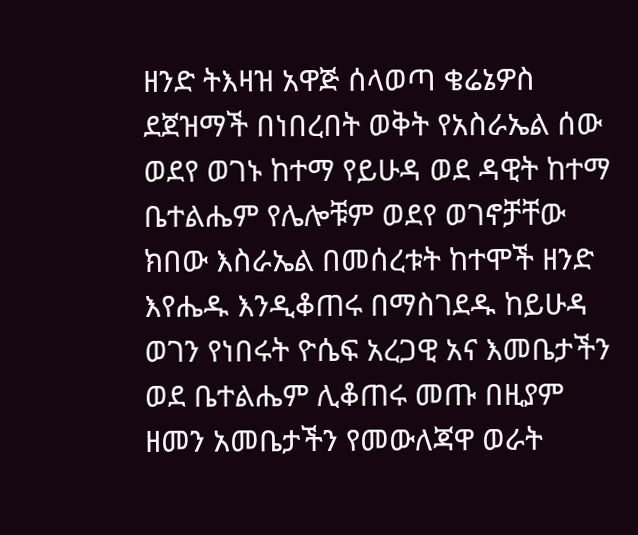ዘንድ ትእዛዝ አዋጅ ሰላወጣ ቄሬኔዎስ ደጀዝማች በነበረበት ወቅት የአስራኤል ሰው ወደየ ወገኑ ከተማ የይሁዳ ወደ ዳዊት ከተማ ቤተልሔም የሌሎቹም ወደየ ወገኖቻቸው ክበው እስራኤል በመሰረቱት ከተሞች ዘንድ እየሔዱ እንዲቆጠሩ በማስገደዱ ከይሁዳ ወገን የነበሩት ዮሴፍ አረጋዊ አና እመቤታችን ወደ ቤተልሔም ሊቆጠሩ መጡ በዚያም ዘመን አመቤታችን የመውለጃዋ ወራት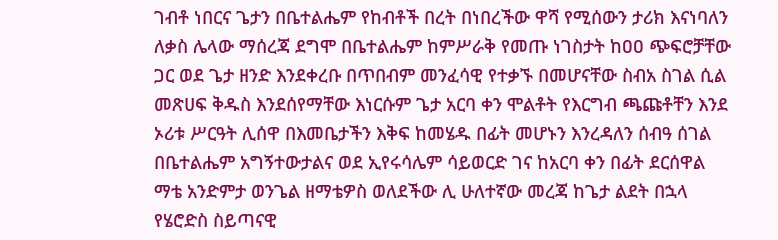ገብቶ ነበርና ጌታን በቤተልሔም የከብቶች በረት በነበረችው ዋሻ የሚሰውን ታሪክ እናነባለን ለቃስ ሌላው ማሰረጃ ደግሞ በቤተልሔም ከምሥራቅ የመጡ ነገስታት ከዐዐ ጭፍሮቻቸው ጋር ወደ ጌታ ዘንድ እንደቀረቡ በጥበብም መንፈሳዊ የተቃኙ በመሆናቸው ስብአ ስገል ሲል መጽሀፍ ቅዱስ እንደሰየማቸው እነርሱም ጌታ አርባ ቀን ሞልቶት የእርግብ ጫጩቶቸን እንደ ኦሪቱ ሥርዓት ሊሰዋ በእመቤታችን እቅፍ ከመሄዱ በፊት መሆኑን እንረዳለን ሰብዓ ሰገል በቤተልሔም አግኝተውታልና ወደ ኢየሩሳሌም ሳይወርድ ገና ከአርባ ቀን በፊት ደርሰዋል ማቴ አንድምታ ወንጌል ዘማቴዎስ ወለደችው ሊ ሁለተኛው መረጃ ከጌታ ልደት በኋላ የሄሮድስ ስይጣናዊ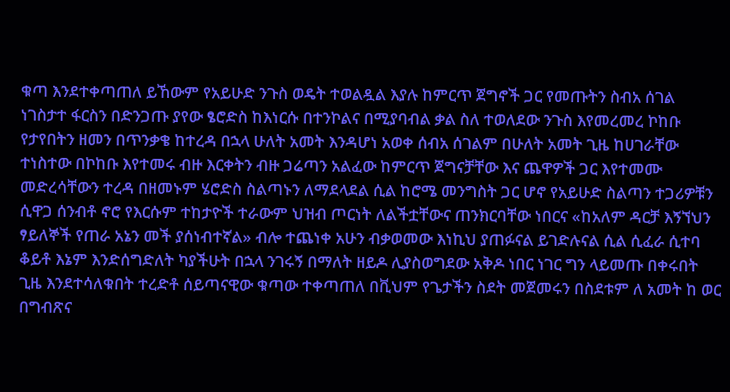ቁጣ እንደተቀጣጠለ ይኸውም የአይሁድ ንጉስ ወዴት ተወልዷል እያሉ ከምርጥ ጀግኖች ጋር የመጡትን ስብአ ሰገል ነገስታተ ፋርስን በድንጋጡ ያየው ፄሮድስ ከእነርሱ በተንኮልና በሚያባብል ቃል ስለ ተወለደው ንጉስ እየመረመረ ኮከቡ የታየበትን ዘመን በጥንቃቄ ከተረዳ በኋላ ሁለት አመት እንዳሆነ አወቀ ሰብአ ሰገልም በሁለት አመት ጊዜ ከሀገራቸው ተነስተው በኮከቡ እየተመሩ ብዙ እርቀትን ብዙ ጋሬጣን አልፈው ከምርጥ ጀግናቻቸው እና ጨዋዎች ጋር እየተመሙ መድረሳቸውን ተረዳ በዘመኑም ሄሮድስ ስልጣኑን ለማደላደል ሲል ከሮሜ መንግስት ጋር ሆኖ የአይሁድ ስልጣን ተጋሪዎቹን ሲዋጋ ሰንብቶ ኖሮ የእርሱም ተከታዮች ተራውም ህዝብ ጦርነት ለልችቷቸውና ጠንክርባቸው ነበርና «ከአለም ዳርቻ እኝኘህን ፃይለኞች የጠራ አኔን መች ያሰነብተኛል» ብሎ ተጨነቀ አሁን ብቃወመው እነኪህ ያጠፉናል ይገድሉናል ሲል ሲፈራ ሲተባ ቆይቶ እኔም እንድሰግድለት ካያችሁት በኋላ ንገሩኝ በማለት ዘይዶ ሊያስወግደው አቅዶ ነበር ነገር ግን ላይመጡ በቀሩበት ጊዜ እንደተሳለቁበት ተረድቶ ሰይጣናዊው ቁጣው ተቀጣጠለ በቪህም የጌታችን ስደት መጀመሩን በስደቱም ለ አመት ከ ወር በግብጽና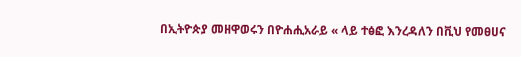በኢትዮጵያ መዘዋወሩን በዮሐሒአራይ « ላይ ተፅፎ እንረዳለን በቪህ የመፀሀና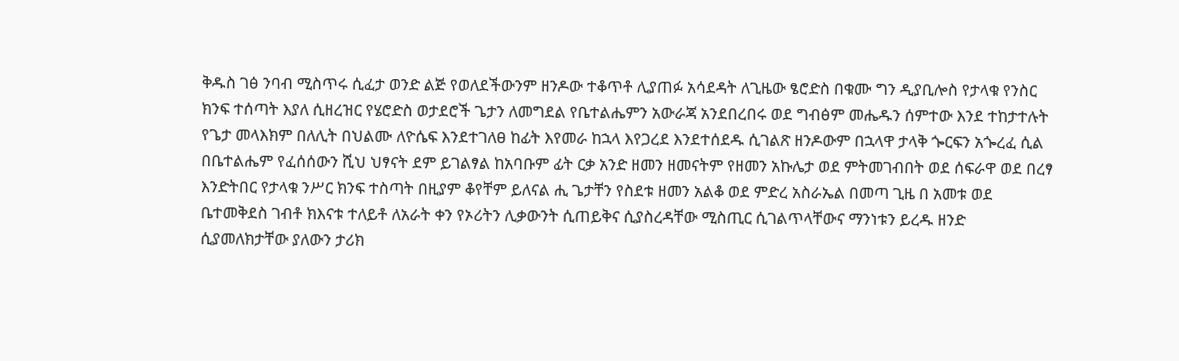ቅዱስ ገፅ ንባብ ሚስጥሩ ሲፈታ ወንድ ልጅ የወለደችውንም ዘንዶው ተቆጥቶ ሊያጠፉ አሳደዳት ለጊዜው ፄሮድስ በቁሙ ግን ዲያቢሎስ የታላቁ የንስር ክንፍ ተሰጣት እያለ ሲዘረዝር የሄሮድስ ወታደሮች ጌታን ለመግደል የቤተልሔምን አውራጃ አንደበረበሩ ወደ ግብፅም መሔዱን ሰምተው እንደ ተከታተሉት የጌታ መላእክም በለሊት በህልሙ ለዮሴፍ እንደተገለፀ ከፊት እየመራ ከኋላ እየጋረደ እንደተሰደዱ ሲገልጽ ዘንዶውም በኋላዋ ታላቅ ጐርፍን አጐረፈ ሲል በቤተልሔም የፈሰሰውን ሺህ ህፃናት ደም ይገልፃል ከአባቡም ፊት ርቃ አንድ ዘመን ዘመናትም የዘመን አኩሌታ ወደ ምትመገብበት ወደ ሰፍራዋ ወደ በረፃ እንድትበር የታላቁ ንሥር ክንፍ ተስጣት በዚያም ቆየቸም ይለናል ሒ ጌታቸን የስደቱ ዘመን አልቆ ወደ ምድረ አስራኤል በመጣ ጊዜ በ አመቱ ወደ ቤተመቅደስ ገብቶ ክእናቱ ተለይቶ ለአራት ቀን የኦሪትን ሊቃውንት ሲጠይቅና ሲያስረዳቸው ሚስጢር ሲገልጥላቸውና ማንነቱን ይረዱ ዘንድ ሲያመለክታቸው ያለውን ታሪክ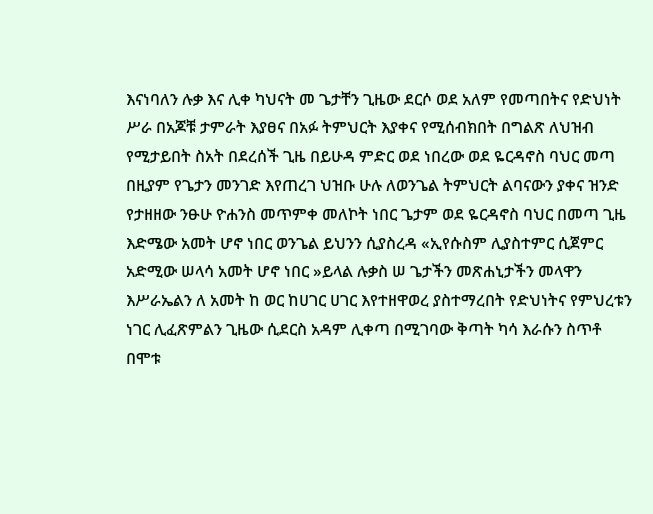እናነባለን ሉቃ እና ሊቀ ካህናት መ ጌታቸን ጊዜው ደርሶ ወደ አለም የመጣበትና የድህነት ሥራ በአጆቹ ታምራት እያፀና በአፉ ትምህርት እያቀና የሚሰብክበት በግልጽ ለህዝብ የሚታይበት ስአት በደረሰች ጊዜ በይሁዳ ምድር ወደ ነበረው ወደ ዬርዳኖስ ባህር መጣ በዚያም የጌታን መንገድ እየጠረገ ህዝቡ ሁሉ ለወንጌል ትምህርት ልባናውን ያቀና ዝንድ የታዘዘው ንፁሁ ዮሐንስ መጥምቀ መለኮት ነበር ጌታም ወደ ዬርዳኖስ ባህር በመጣ ጊዜ እድሜው አመት ሆኖ ነበር ወንጌል ይህንን ሲያስረዳ «ኢየሱስም ሊያስተምር ሲጀምር አድሚው ሠላሳ አመት ሆኖ ነበር »ይላል ሉቃስ ሠ ጌታችን መጽሐኒታችን መላዋን እሥራኤልን ለ አመት ከ ወር ከሀገር ሀገር እየተዘዋወረ ያስተማረበት የድህነትና የምህረቱን ነገር ሊፈጽምልን ጊዜው ሲደርስ አዳም ሊቀጣ በሚገባው ቅጣት ካሳ እራሱን ስጥቶ በሞቱ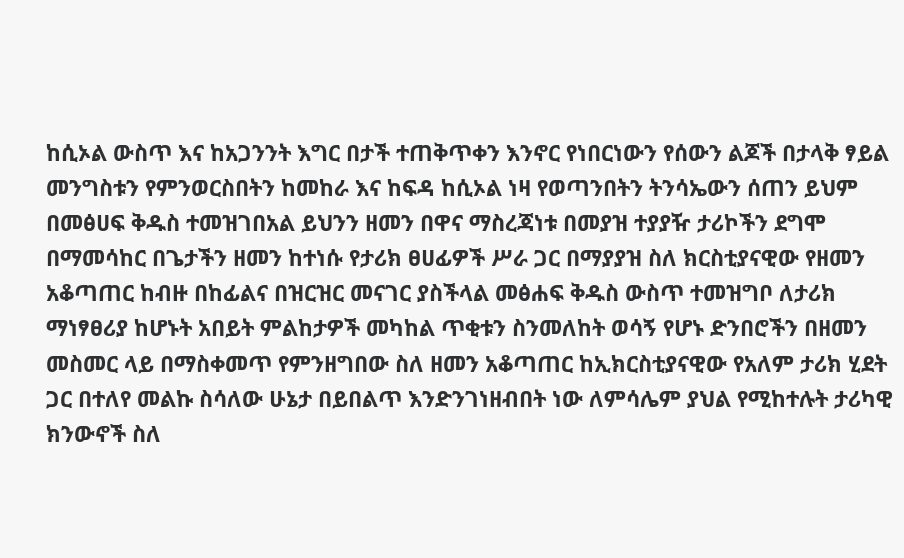ከሲኦል ውስጥ እና ከአጋንንት እግር በታች ተጠቅጥቀን እንኖር የነበርነውን የሰውን ልጆች በታላቅ ፃይል መንግስቱን የምንወርስበትን ከመከራ እና ከፍዳ ከሲኦል ነዛ የወጣንበትን ትንሳኤውን ሰጠን ይህም በመፅሀፍ ቅዱስ ተመዝገበአል ይህንን ዘመን በዋና ማስረጃነቱ በመያዝ ተያያዥ ታሪኮችን ደግሞ በማመሳከር በጌታችን ዘመን ከተነሱ የታሪክ ፀሀፊዎች ሥራ ጋር በማያያዝ ስለ ክርስቲያናዊው የዘመን አቆጣጠር ከብዙ በከፊልና በዝርዝር መናገር ያስችላል መፅሐፍ ቅዱስ ውስጥ ተመዝግቦ ለታሪክ ማነፃፀሪያ ከሆኑት አበይት ምልከታዎች መካከል ጥቂቱን ስንመለከት ወሳኝ የሆኑ ድንበሮችን በዘመን መስመር ላይ በማስቀመጥ የምንዘግበው ስለ ዘመን አቆጣጠር ከኢክርስቲያናዊው የአለም ታሪክ ሂደት ጋር በተለየ መልኩ ስሳለው ሁኔታ በይበልጥ እንድንገነዘብበት ነው ለምሳሌም ያህል የሚከተሉት ታሪካዊ ክንውኖች ስለ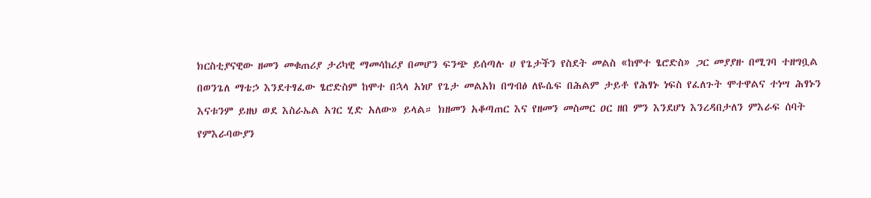ክርስቲያናዊው ዘመን መቁጠሪያ ታሪካዊ ማመሳከሪያ በመሆን ፍንጭ ይሰጣሉ ሀ የጌታችን የስደት መልስ «ከሞተ ፄሮድስ» ጋር መያያዙ በሚገባ ተዘግቧል በወንጌለ ማቴኃ እንደተፃፈው ፄሮድስም ከሞተ በኋላ አነሆ የጌታ መልአክ በግብፅ ለዬሴፍ በሕልም ታይቶ የሕፃኑ ነፍስ የፈለጉት ሞተዋልና ተነሣ ሕፃኑን እናቱንም ይዘህ ወደ እስራኤል አገር ሂድ አለው» ይላል። ክዘመን አቆጣጠር እና የዘመን መስመር ዐር ዘበ ምን እንደሆነ እንረዳበታለን ምእራፍ ሰባት የምእራባውያን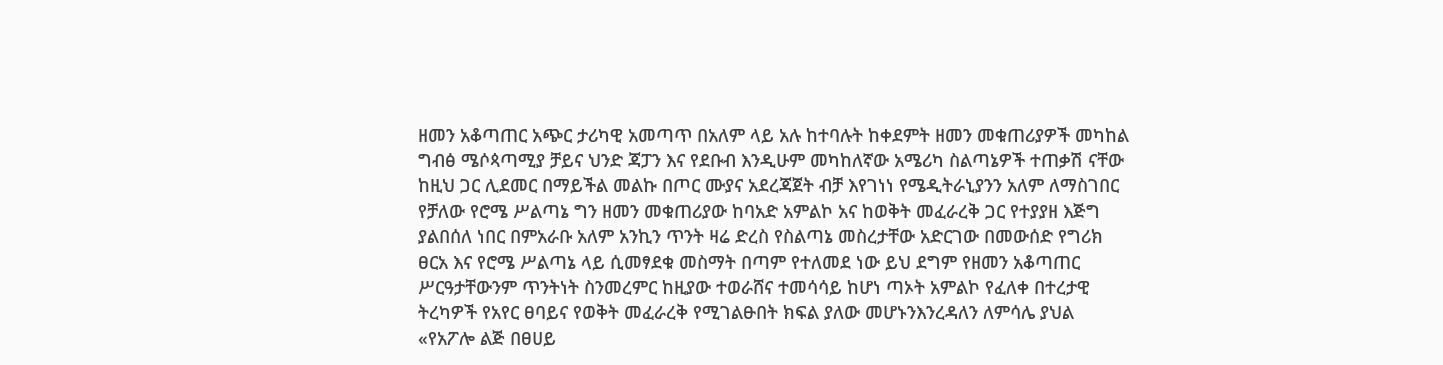ዘመን አቆጣጠር አጭር ታሪካዊ አመጣጥ በአለም ላይ አሉ ከተባሉት ከቀደምት ዘመን መቁጠሪያዎች መካከል ግብፅ ሜሶጳጣሚያ ቻይና ህንድ ጃፓን እና የደቡብ እንዲሁም መካከለኛው አሜሪካ ስልጣኔዎች ተጠቃሽ ናቸው ከዚህ ጋር ሊደመር በማይችል መልኩ በጦር ሙያና አደረጃጀት ብቻ እየገነነ የሜዲትራኒያንን አለም ለማስገበር የቻለው የሮሜ ሥልጣኔ ግን ዘመን መቁጠሪያው ከባአድ አምልኮ አና ከወቅት መፈራረቅ ጋር የተያያዘ እጅግ ያልበሰለ ነበር በምአራቡ አለም አንኪን ጥንት ዛሬ ድረስ የስልጣኔ መስረታቸው አድርገው በመውሰድ የግሪክ ፀርአ እና የሮሜ ሥልጣኔ ላይ ሲመፃደቁ መስማት በጣም የተለመደ ነው ይህ ደግም የዘመን አቆጣጠር ሥርዓታቸውንም ጥንትነት ስንመረምር ከዚያው ተወራሸና ተመሳሳይ ከሆነ ጣኦት አምልኮ የፈለቀ በተረታዊ ትረካዎች የአየር ፀባይና የወቅት መፈራረቅ የሚገልፁበት ክፍል ያለው መሆኑንእንረዳለን ለምሳሌ ያህል «የአፖሎ ልጅ በፀሀይ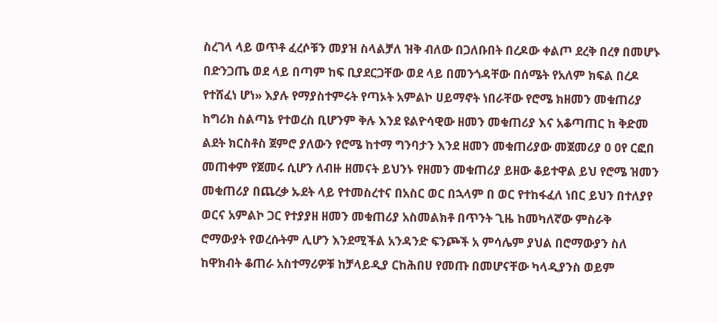ስረገላ ላይ ወጥቶ ፈረሶቹን መያዝ ስላልቻለ ዝቅ ብለው በጋለቡበት በረዶው ቀልጦ ደረቅ በረፃ በመሆኑ በድንጋጤ ወደ ላይ በጣም ከፍ ቢያደርጋቸው ወደ ላይ በመንጎዳቸው በሰሜት የአለም ክፍል በረዶ የተሸፈነ ሆነ» እያሉ የማያስተምሩት የጣኦት አምልኮ ሀይማኖት ነበራቸው የሮሜ ክዘመን መቁጠሪያ ከግሪክ ስልጣኔ የተወረስ ቢሆንም ቅሉ እንደ ዩልዮሳዊው ዘመን መቁጠሪያ እና አቆጣጠር ከ ቅድመ ልደት ክርስቶስ ጀምሮ ያለውን የሮሜ ከተማ ግንባታን እንደ ዘመን መቁጠሪያው መጀመሪያ ዐ ዐየ ርፎበ መጠቀም የጀመሩ ሲሆን ለብዙ ዘመናት ይህንኑ የዘመን መቁጠሪያ ይዘው ቆይተዋል ይህ የሮሜ ዝመን መቁጠሪያ በጨረቃ ኡደት ላይ የተመስረተና በአስር ወር በኋላም በ ወር የተከፋፈለ ነበር ይህን በተለያየ ወርና አምልኮ ጋር የተያያዘ ዘመን መቁጠሪያ አስመልክቶ በጥንት ጊዜ ከመካለኛው ምስራቅ ሮማውያት የወረሱትም ሊሆን እንደሚችል አንዳንድ ፍንጮች አ ምሳሌም ያህል በሮማውያን ስለ ከዋክብት ቆጠራ አስተማሪዎቹ ከቻላይዲያ ርከሕበሀ የመጡ በመሆናቸው ካላዲያንስ ወይም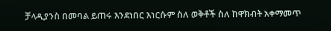ቻላዲያንስ በመባል ይጠሩ እንደነበር እነርሱም ስለ ወቅቶች ስለ ከዋክብት አቀማመጥ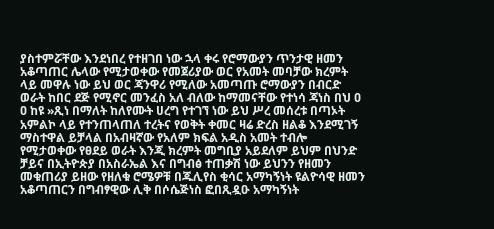ያስተምሯቸው እንደነበረ የተዘገበ ነው ኋላ ቀሩ የሮማውያን ጥንታዊ ዘመን አቆጣጠር ሌላው የሚታወቀው የመጀሪያው ወር የአመት መባቻው ክረምት ላይ መዋሉ ነው ይህ ወር ጃንዋሪ የሚለው አመጣጡ ሮማውያን በብርድ ወራት ከበር ደጅ የሚኖር መንፈስ አለ ብለው ከማመናቸው የተነሳ ጃነስ በህ ዐ ዐ ከዩ »ጺነ በማለት ከለየሙት ሀረግ የተገኘ ነው ይህ ሥረ መሰረቱ በጣኦት አምልኮ ላይ የተንጠላጠለ ተረትና የወቅት ቀመር ዛሬ ድረስ ዘልቆ እንደሚገኝ ማስተዋል ይቻላል በአብዛኛው የአለም ክፍል አዲስ አመት ተብሎ የሚታወቀው የፀደይ ወራት እንጂ ክረምት መግቢያ አይደለም ይህም በህንድ ቻይና በኢትዮጵያ በአስራኤል እና በግብፅ ተጠቃሽ ነው ይህንን የዘመን መቁጠሪያ ይዘው የዘለቁ ሮሜዎቹ በጁሊየስ ቂሳር አማካኝነት ዩልዮሳዊ ዘመን አቆጣጠርን በግብፃዊው ሊቅ በሶሴጅነስ ፎበጺዷዑ አማካኝነት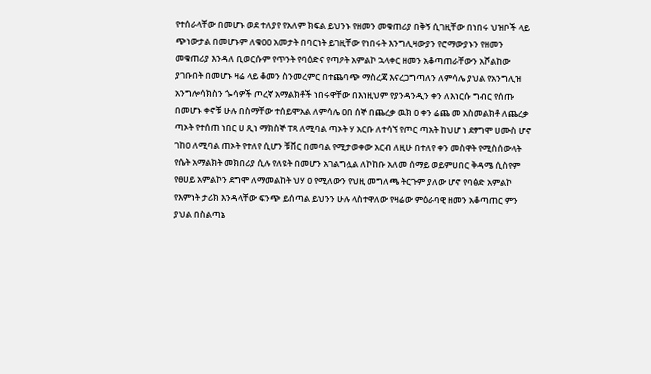የተሰራላቸው በመሆኑ ወደ ተለያየ የአለም ክፍል ይህንኑ የዘመን መቁጠሪያ በቅኝ ሲገዚቸው በነበሩ ህዝቦች ላይ ጭነውታል በመሆኑም ለቁዐዐ አመታት በባርነት ይገዚቸው የነበሩት እንግሊዛውያን የሮማውያኑን የዘመን መቁጠሪያ እንዳለ ቢወርሱም የጥንት የባዕድና የጣዖት አምልኮ ኋላቀር ዘመን አቆጣጠራቸውን አሾልከው ያገቡበት በመሆኑ ዛሬ ላይ ቆመን ስንመረምር በተጨባጭ ማስረጃ እናረጋግጣለን ለምሳሌ ያህል የአንግሊዝ አንግሎሳክስን ጐሳዎች ጦረኛ አማልክቶች ነበሩዋቸው በእነዚህም የያንዳንዲን ቀን ለእነርሱ ግብር የሰጡ በመሆኑ ቀኖቹ ሁሉ በስማቸው ተሰይሞአል ለምሳሌ ዐበ ሰኞ በጨረቃ ዉክ ዐ ቀን ሬጨ መ አስመልክቶ ለጨረቃ ጣኦት የተሰጠ ነበር ሀ ጺነ ማክስኞ ፐጻ ለሚባል ጣኦት ሃ አርቡ ለተሳኘ የጦር ጣአት ከህሆ ነ ደፃግሞ ሀሙስ ሆኖ ገከዐ ለሚባል ጠኦት የተለየ ሲሆን ቹቨር በመባል የሚታወቀው አርብ ለዚሁ በተለየ ቀን መስዋት የሚስሰውላት የሴት አማልክት መክበሪያ ሲሉ የለዩት በመሆን አገልግሏል ለኮከቡ አለመ ሰማይ ወይምሀበር ቅዳሜ ሲስየም የፀሀይ አምልኮን ደግሞ ለማመልከት ህሃ ዐ የሚለውን የህዚ መግለጫ ትርጉም ያለው ሆኖ የባፅድ አምልኮ የእምነት ታሪክ እንዳላቸው ፍንጭ ይሰጣል ይህንን ሁሉ ላስተዋለው የዛሬው ምዕራባዊ ዘመን አቆጣጠር ምን ያህል በስልጣኔ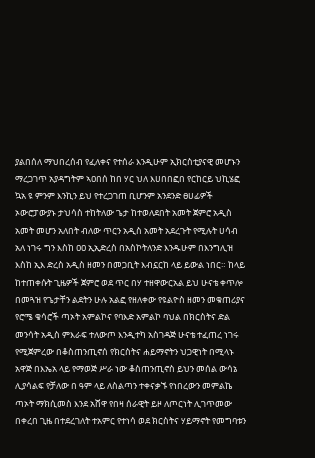ያልበሰለ ማህበረሰብ የፈለቀና የተሰራ እንዲሁም ኢክርስቲያናዊ መሆኑን ማረጋገጥ አያዳግትም ኣዐበሰ ከበ ሃር ህለ እሀበበፎበ የርከርይ ህኪሄፎ ኳአ ዩ ምንም እንኪን ይህ የተረጋገጠ ቢሆንም አንደንድ ፀሀፊዎች ኦውሮፓውያኑ ታህሳስ ተከትለው ጌታ ከተወለደበት አመት ጀምሮ አዲስ አመት መሆን አለበት ብለው ጥርን አዲስ አመት አደረጉት የሚሉት ሀሳብ አለ ነገሩ ግን እስከ ዐዐ ኢኢድረስ በአስኮትለንድ እንዱሁም በእንግሊዝ እስከ ኢእ ድረስ አዲስ ዘመን በመጋቢት እብኗርከ ላይ ይውል ነበር። ከላይ ከተጠቀሱት ጊዜዎች ጀምሮ ወደ ጥር በሃ ተዘዋውርአል ይህ ሁናቴ ቀጥሎ በመጓዝ የጌታቸን ልደትን ሁሉ አልፎ የዘለቀው የዩልዮስ ዘመን መቁጠሪያና የሮሜ ቄሳሮች ጣኦት አምልኮና የባእድ አምልኮ ባህል በክርስትና ድል መንሳት አዲስ ምእራፍ ተለውጦ እንዲተካ አስገዳጅ ሁናቴ ተፈጠረ ነገሩ የሚጀምረው በቆስጠንጢኖሰ የክርስትና ሐይማኖትን ህጋዊነት በሚላኑ አዋጅ በእኤአ ላይ የማወጅ ሥራ ነው ቆስጠንጢኖስ ይህን መሰል ውሳኔ ሊያሳልፍ የቻለው በ ዓም ላይ ለስልጣን ተቀናቃኙ የነበረውን መምልኬ ጣኦት ማክሲመስ እንደ አሸዋ የበዛ ሰራዊት ይዞ ለጦርነት ሊገጥመው በቀረበ ጊዜ በተደረገለት ተአምር የተነሳ ወደ ክርስትና ሃይማኖት የመግባቱን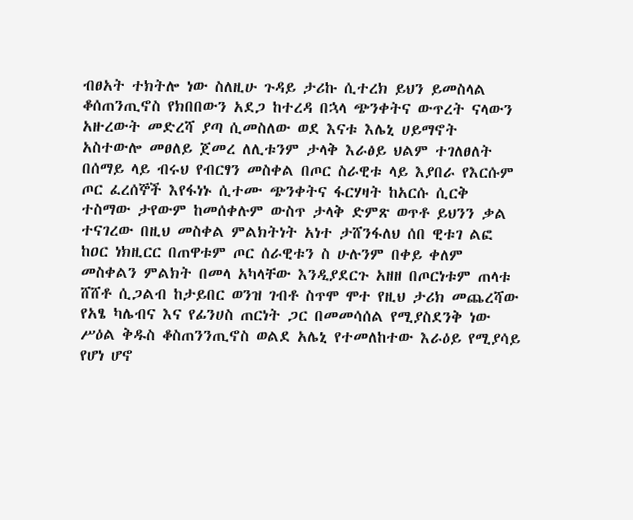ብፀአት ተክትሎ ነው ስለዚሁ ጉዳይ ታሪኩ ሲተረክ ይህን ይመስላል ቆሰጠንጢኖስ የክበበውን አደጋ ከተረዳ በኋላ ጭንቀትና ውጥረት ናላውን አዙረውት መድረሻ ያጣ ሲመስለው ወደ እናቱ እሌኒ ሀይማኖት አስተውሎ መፀለይ ጀመረ ለሊቱንም ታላቅ እራፅይ ህልም ተገለፀለት በሰማይ ላይ ብሩህ የብርፃን መስቀል በጦር ስራዊቱ ላይ እያበራ የእርሱም ጦር ፈረሰኞች እየፋነኑ ሲተሙ ጭንቀትና ፋርሃዛት ከአርሱ ሲርቅ ተስማው ታየውም ከመሰቀሉም ውስጥ ታላቅ ድምጽ ወጥቶ ይህንን ቃል ተናገረው በዚህ መስቀል ምልክትነት አነተ ታሸንፋለህ ሰበ ዊቱገ ልፎ ከዐር ነክዚርር በጠዋቱም ጦር ሰራዊቱን ስ ሁሉንም በቀይ ቀለም መስቀልን ምልክት በመላ አካላቸው እንዲያደርጉ አዘዘ በጦርነቱም ጠላቱ ሸሸቶ ሲጋልብ ከታይበር ወንዝ ገብቶ ስጥሞ ሞተ የዚህ ታሪክ መጨረሻው የአፄ ካሌብና እና የፊንሀስ ጠርነት ጋር በመመሳሰል የሚያስደንቅ ነው ሥዕል ቅዱስ ቆስጠንንጢኖስ ወልደ አሌኒ የተመለከተው እራዕይ የሚያሳይ የሆነ ሆኖ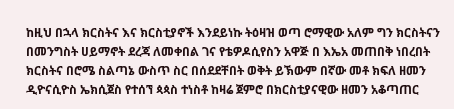ከዚህ በኋላ ክርስትና እና ክርስቲያኖች እንደይነኩ ትዕዛዝ ወጣ ሮማዊው አለም ግን ክርስትናን በመንግስት ሀይማኖት ደረጃ ለመቀበል ገና የቴዎዶሲየስን አዋጅ በ እኤአ መጠበቅ ነበረበት ክርስትና በሮሜ ስልጣኔ ውስጥ ስር በሰደደቸበት ወቅት ይኽውም በኛው መቶ ክፍለ ዘመን ዲዮናሲዮስ ኤክሲጀስ የተሰኘ ጳጳስ ተነስቶ ከዛሬ ጀምሮ በክርስቲያናዊው ዘመን አቆጣጠር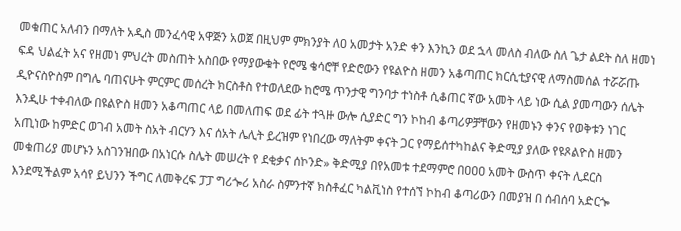መቁጠር አለብን በማለት አዲስ መንፈሳዊ አዋጅን አወጀ በዚህም ምክንያት ለዐ አመታት አንድ ቀን እንኪን ወደ ኋላ መለስ ብለው ስለ ጌታ ልደት ስለ ዘመነ ፍዳ ህልፈት አና የዘመነ ምህረት መስጠት አስበው የማያውቁት የሮሜ ቄሳሮቸ የድሮውን የዩልዮስ ዘመን አቆጣጠር ክርሲቲያናዊ ለማስመሰል ተሯሯጡ ዲዮናስዮስም በግሌ ባጠናሁት ምርምር መሰረት ክርስቶስ የተወለደው ከሮሜ ጥንታዊ ግንባታ ተነስቶ ሲቆጠር ኛው አመት ላይ ነው ሲል ያመጣውን ሰሌት እንዲሁ ተቀብለው በዩልዮስ ዘመን አቆጣጠር ላይ በመለጠፍ ወደ ፊት ተጓዙ ውሎ ሲያድር ግን ኮከብ ቆጣሪዎቻቸውን የዘመኑን ቀንና የወቅቱን ነገር አጢነው ከምድር ወገብ አመት ስአት ብርሃን እና ሰአት ሌሊት ይረዝም የነበረው ማለትም ቀናት ጋር የማይሰተካከልና ቅድሚያ ያለው የዩጾልዮስ ዘመን መቁጠሪያ መሆኑን አስገንዝበው በአነርሱ ስሌት መሠረት የ ደቂቃና ሰኮንድ» ቅድሚያ በየአመቱ ተደማምሮ በዐዐዐ አመት ውስጥ ቀናት ሊደርስ እንደሚችልም አሳየ ይህንን ችግር ለመቅረፍ ፓፓ ግሪጐሪ አስራ ስምንተኛ ክስቶፈር ካልቪነስ የተሰኘ ኮከብ ቆጣሪውን በመያዝ በ ሰብሰባ አድርጐ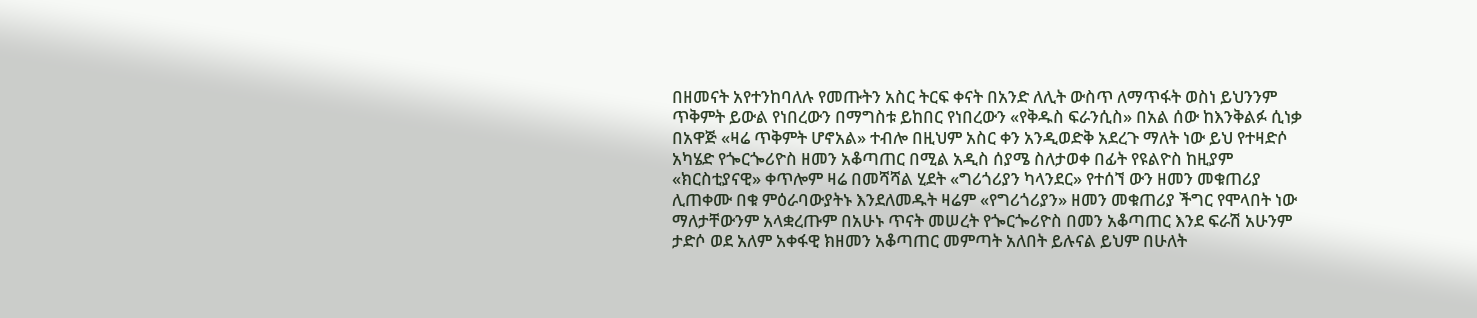በዘመናት አየተንከባለሉ የመጡትን አስር ትርፍ ቀናት በአንድ ለሊት ውስጥ ለማጥፋት ወስነ ይህንንም ጥቅምት ይውል የነበረውን በማግስቱ ይከበር የነበረውን «የቅዱስ ፍራንሲስ» በአል ሰው ከእንቅልፉ ሲነቃ በአዋጅ «ዛሬ ጥቅምት ሆኖአል» ተብሎ በዚህም አስር ቀን አንዲወድቅ አደረጉ ማለት ነው ይህ የተዛድሶ አካሄድ የጐርጐሪዮስ ዘመን አቆጣጠር በሚል አዲስ ሰያሜ ስለታወቀ በፊት የዩልዮስ ከዚያም «ክርስቲያናዊ» ቀጥሎም ዛሬ በመሻሻል ሂደት «ግሪጎሪያን ካላንደር» የተሰኘ ውን ዘመን መቁጠሪያ ሊጠቀሙ በቁ ምዕራባውያትኑ እንደለመዱት ዛሬም «የግሪጎሪያን» ዘመን መቁጠሪያ ችግር የሞላበት ነው ማለታቸውንም አላቋረጡም በአሁኑ ጥናት መሠረት የጐርጐሪዮስ በመን አቆጣጠር እንደ ፍራሽ አሁንም ታድሶ ወደ አለም አቀፋዊ ክዘመን አቆጣጠር መምጣት አለበት ይሉናል ይህም በሁለት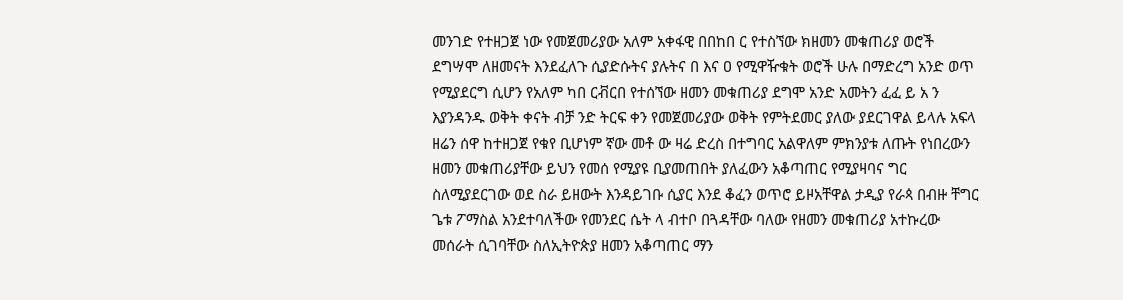መንገድ የተዘጋጀ ነው የመጀመሪያው አለም አቀፋዊ በበከበ ር የተስኘው ክዘመን መቁጠሪያ ወሮች ደግሣሞ ለዘመናት እንደፈለጉ ሲያድሱትና ያሉትና በ እና ዐ የሚዋዥቁት ወሮች ሁሉ በማድረግ አንድ ወጥ የሚያደርግ ሲሆን የአለም ካበ ርቭርበ የተሰኘው ዘመን መቁጠሪያ ደግሞ አንድ አመትን ፈፈ ይ አ ን እያንዳንዱ ወቅት ቀናት ብቻ ንድ ትርፍ ቀን የመጀመሪያው ወቅት የምትደመር ያለው ያደርገዋል ይላሉ አፍላ ዘሬን ሰዋ ከተዘጋጀ የቁየ ቢሆነም ኛው መቶ ው ዛሬ ድረስ በተግባር አልዋለም ምክንያቱ ለጡት የነበረውን ዘመን መቁጠሪያቸው ይህን የመሰ የሚያዩ ቢያመጠበት ያለፈውን አቆጣጠር የሚያዛባና ግር ስለሚያደርገው ወደ ስራ ይዘውት እንዳይገቡ ሲያር እንደ ቆፈን ወጥሮ ይዞአቸዋል ታዲያ የራጳ በብዙ ቸግር ጌቱ ፖማስል አንደተባለችው የመንደር ሴት ላ ብተቦ በጓዳቸው ባለው የዘመን መቁጠሪያ አተኩረው መሰራት ሲገባቸው ስለኢትዮጵያ ዘመን አቆጣጠር ማን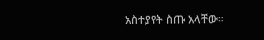አስተያየት ስጡ አላቸው።